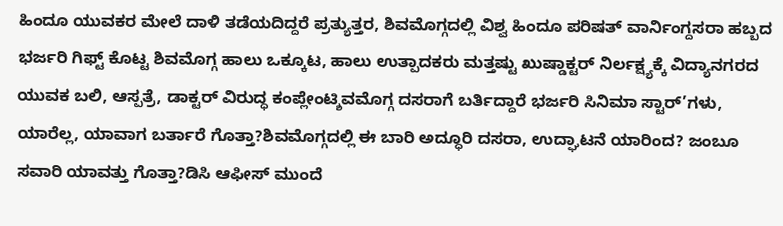ಹಿಂದೂ ಯುವಕರ ಮೇಲೆ ದಾಳಿ ತಡೆಯದಿದ್ದರೆ ಪ್ರತ್ಯುತ್ತರ, ಶಿವಮೊಗ್ಗದಲ್ಲಿ ವಿಶ್ವ ಹಿಂದೂ ಪರಿಷತ್ ವಾರ್ನಿಂಗ್ದಸರಾ ಹಬ್ಬದ ಭರ್ಜರಿ ಗಿಫ್ಟ್ ಕೊಟ್ಟ ಶಿವಮೊಗ್ಗ ಹಾಲು ಒಕ್ಕೂಟ, ಹಾಲು ಉತ್ಪಾದಕರು ಮತ್ತಷ್ಟು ಖುಷ್ಡಾಕ್ಟರ್ ನಿರ್ಲಕ್ಷ್ಯಕ್ಕೆ ವಿದ್ಯಾನಗರದ ಯುವಕ ಬಲಿ, ಆಸ್ಪತ್ರೆ, ಡಾಕ್ಟರ್ ವಿರುದ್ಧ ಕಂಪ್ಲೇಂಟ್ಶಿವಮೊಗ್ಗ ದಸರಾಗೆ ಬರ್ತಿದ್ದಾರೆ ಭರ್ಜರಿ ಸಿನಿಮಾ ಸ್ಟಾರ್’ಗಳು, ಯಾರೆಲ್ಲ, ಯಾವಾಗ ಬರ್ತಾರೆ ಗೊತ್ತಾ?ಶಿವಮೊಗ್ಗದಲ್ಲಿ ಈ ಬಾರಿ ಅದ್ಧೂರಿ ದಸರಾ, ಉದ್ಘಾಟನೆ ಯಾರಿಂದ? ಜಂಬೂ ಸವಾರಿ ಯಾವತ್ತು ಗೊತ್ತಾ?ಡಿಸಿ ಆಫೀಸ್ ಮುಂದೆ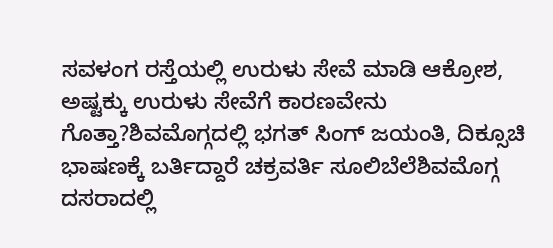ಸವಳಂಗ ರಸ್ತೆಯಲ್ಲಿ ಉರುಳು ಸೇವೆ ಮಾಡಿ ಆಕ್ರೋಶ, ಅಷ್ಟಕ್ಕು ಉರುಳು ಸೇವೆಗೆ ಕಾರಣವೇನು ಗೊತ್ತಾ?ಶಿವಮೊಗ್ಗದಲ್ಲಿ ಭಗತ್ ಸಿಂಗ್ ಜಯಂತಿ, ದಿಕ್ಸೂಚಿ ಭಾಷಣಕ್ಕೆ ಬರ್ತಿದ್ದಾರೆ ಚಕ್ರವರ್ತಿ ಸೂಲಿಬೆಲೆಶಿವಮೊಗ್ಗ ದಸರಾದಲ್ಲಿ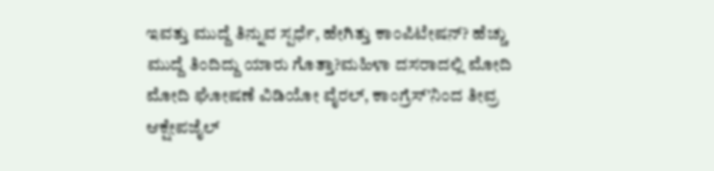ಇವತ್ತು ಮುದ್ದೆ ತಿನ್ನುವ ಸ್ಪರ್ಧೆ, ಹೇಗಿತ್ತು ಕಾಂಪಿಟೇಷನ್? ಹೆಚ್ಚು ಮುದ್ದೆ ತಿಂದಿದ್ದು ಯಾರು ಗೊತ್ತಾ?ಮಹಿಳಾ ದಸರಾದಲ್ಲಿ ಮೋದಿ ಮೋದಿ ಘೋಷಣೆ ವಿಡಿಯೋ ವೈರಲ್, ಕಾಂಗ್ರೆಸ್’ನಿಂದ ತೀವ್ರ ಆಕ್ಷೇಪಜೈಲ್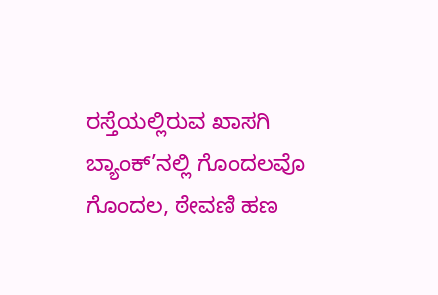ರಸ್ತೆಯಲ್ಲಿರುವ ಖಾಸಗಿ ಬ್ಯಾಂಕ್’ನಲ್ಲಿ ಗೊಂದಲವೊ ಗೊಂದಲ, ಠೇವಣಿ ಹಣ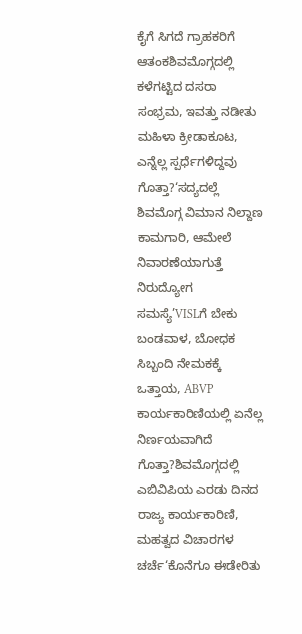ಕೈಗೆ ಸಿಗದೆ ಗ್ರಾಹಕರಿಗೆ ಆತಂಕಶಿವಮೊಗ್ಗದಲ್ಲಿ ಕಳೆಗಟ್ಟಿದ ದಸರಾ ಸಂಭ್ರಮ, ಇವತ್ತು ನಡೀತು ಮಹಿಳಾ ಕ್ರೀಡಾಕೂಟ, ಎನ್ನೆಲ್ಲ ಸ್ಪರ್ಧೆಗಳಿದ್ದವು ಗೊತ್ತಾ?‘ಸದ್ಯದಲ್ಲೆ ಶಿವಮೊಗ್ಗ ವಿಮಾನ ನಿಲ್ದಾಣ ಕಾಮಗಾರಿ, ಆಮೇಲೆ ನಿವಾರಣೆಯಾಗುತ್ತೆ ನಿರುದ್ಯೋಗ ಸಮಸ್ಯೆ’VISLಗೆ ಬೇಕು ಬಂಡವಾಳ, ಬೋಧಕ ಸಿಬ್ಬಂದಿ ನೇಮಕಕ್ಕೆ ಒತ್ತಾಯ, ABVP ಕಾರ್ಯಕಾರಿಣಿಯಲ್ಲಿ ಏನೆಲ್ಲ ನಿರ್ಣಯವಾಗಿದೆ ಗೊತ್ತಾ?ಶಿವಮೊಗ್ಗದಲ್ಲಿ ಎಬಿವಿಪಿಯ ಎರಡು ದಿನದ ರಾಜ್ಯ ಕಾರ್ಯಕಾರಿಣಿ, ಮಹತ್ವದ ವಿಚಾರಗಳ ಚರ್ಚೆ‘ಕೊನೆಗೂ ಈಡೇರಿತು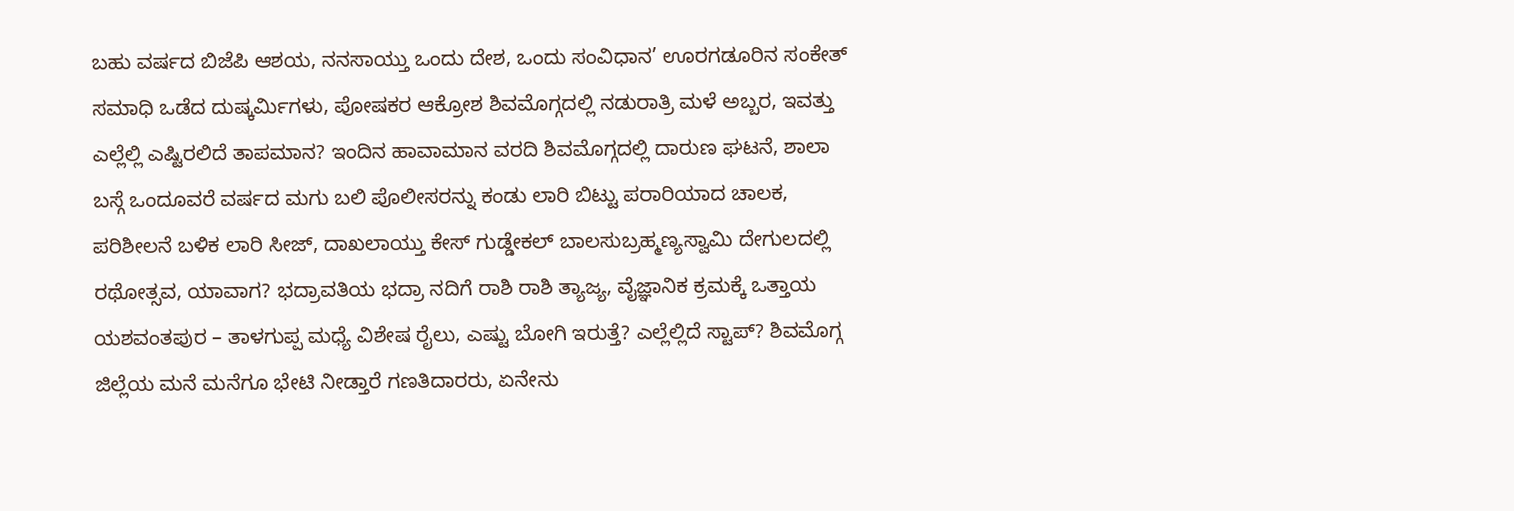ಬಹು ವರ್ಷದ ಬಿಜೆಪಿ ಆಶಯ, ನನಸಾಯ್ತು ಒಂದು ದೇಶ, ಒಂದು ಸಂವಿಧಾನ’ ಊರಗಡೂರಿನ ಸಂಕೇತ್ ಸಮಾಧಿ ಒಡೆದ ದುಷ್ಕರ್ಮಿಗಳು, ಪೋಷಕರ ಆಕ್ರೋಶ ಶಿವಮೊಗ್ಗದಲ್ಲಿ ನಡುರಾತ್ರಿ ಮಳೆ ಅಬ್ಬರ, ಇವತ್ತು ಎಲ್ಲೆಲ್ಲಿ ಎಷ್ಟಿರಲಿದೆ ತಾಪಮಾನ? ಇಂದಿನ ಹಾವಾಮಾನ ವರದಿ ಶಿವಮೊಗ್ಗದಲ್ಲಿ ದಾರುಣ ಘಟನೆ, ಶಾಲಾ ಬಸ್ಗೆ ಒಂದೂವರೆ ವರ್ಷದ ಮಗು ಬಲಿ ಪೊಲೀಸರನ್ನು ಕಂಡು ಲಾರಿ ಬಿಟ್ಟು ಪರಾರಿಯಾದ ಚಾಲಕ, ಪರಿಶೀಲನೆ ಬಳಿಕ ಲಾರಿ ಸೀಜ್, ದಾಖಲಾಯ್ತು ಕೇಸ್ ಗುಡ್ಡೇಕಲ್ ಬಾಲಸುಬ್ರಹ್ಮಣ್ಯಸ್ವಾಮಿ ದೇಗುಲದಲ್ಲಿ ರಥೋತ್ಸವ, ಯಾವಾಗ? ಭದ್ರಾವತಿಯ ಭದ್ರಾ ನದಿಗೆ ರಾಶಿ ರಾಶಿ ತ್ಯಾಜ್ಯ, ವೈಜ್ಞಾನಿಕ ಕ್ರಮಕ್ಕೆ ಒತ್ತಾಯ ಯಶವಂತಪುರ – ತಾಳಗುಪ್ಪ ಮಧ್ಯೆ ವಿಶೇಷ ರೈಲು, ಎಷ್ಟು ಬೋಗಿ ಇರುತ್ತೆ? ಎಲ್ಲೆಲ್ಲಿದೆ ಸ್ಟಾಪ್? ಶಿವಮೊಗ್ಗ ಜಿಲ್ಲೆಯ ಮನೆ ಮನೆಗೂ ಭೇಟಿ ನೀಡ್ತಾರೆ ಗಣತಿದಾರರು, ಏನೇನು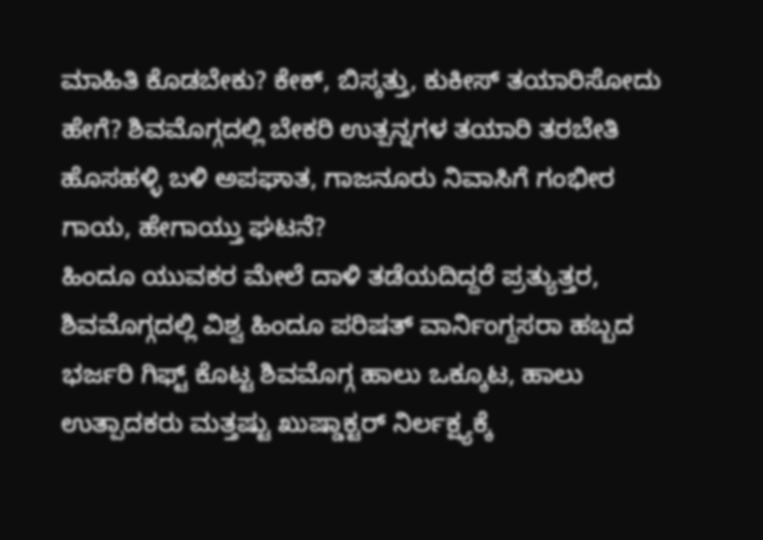ಮಾಹಿತಿ ಕೊಡಬೇಕು? ಕೇಕ್, ಬಿಸ್ಕತ್ತು, ಕುಕೀಸ್ ತಯಾರಿಸೋದು ಹೇಗೆ? ಶಿವಮೊಗ್ಗದಲ್ಲಿ ಬೇಕರಿ ಉತ್ಪನ್ನಗಳ ತಯಾರಿ ತರಬೇತಿ ಹೊಸಹಳ್ಳಿ ಬಳಿ ಅಪಘಾತ, ಗಾಜನೂರು ನಿವಾಸಿಗೆ ಗಂಭೀರ ಗಾಯ, ಹೇಗಾಯ್ತು ಘಟನೆ?
ಹಿಂದೂ ಯುವಕರ ಮೇಲೆ ದಾಳಿ ತಡೆಯದಿದ್ದರೆ ಪ್ರತ್ಯುತ್ತರ, ಶಿವಮೊಗ್ಗದಲ್ಲಿ ವಿಶ್ವ ಹಿಂದೂ ಪರಿಷತ್ ವಾರ್ನಿಂಗ್ದಸರಾ ಹಬ್ಬದ ಭರ್ಜರಿ ಗಿಫ್ಟ್ ಕೊಟ್ಟ ಶಿವಮೊಗ್ಗ ಹಾಲು ಒಕ್ಕೂಟ, ಹಾಲು ಉತ್ಪಾದಕರು ಮತ್ತಷ್ಟು ಖುಷ್ಡಾಕ್ಟರ್ ನಿರ್ಲಕ್ಷ್ಯಕ್ಕೆ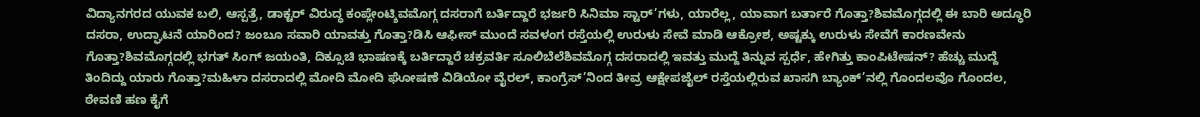ವಿದ್ಯಾನಗರದ ಯುವಕ ಬಲಿ, ಆಸ್ಪತ್ರೆ, ಡಾಕ್ಟರ್ ವಿರುದ್ಧ ಕಂಪ್ಲೇಂಟ್ಶಿವಮೊಗ್ಗ ದಸರಾಗೆ ಬರ್ತಿದ್ದಾರೆ ಭರ್ಜರಿ ಸಿನಿಮಾ ಸ್ಟಾರ್’ಗಳು, ಯಾರೆಲ್ಲ, ಯಾವಾಗ ಬರ್ತಾರೆ ಗೊತ್ತಾ?ಶಿವಮೊಗ್ಗದಲ್ಲಿ ಈ ಬಾರಿ ಅದ್ಧೂರಿ ದಸರಾ, ಉದ್ಘಾಟನೆ ಯಾರಿಂದ? ಜಂಬೂ ಸವಾರಿ ಯಾವತ್ತು ಗೊತ್ತಾ?ಡಿಸಿ ಆಫೀಸ್ ಮುಂದೆ ಸವಳಂಗ ರಸ್ತೆಯಲ್ಲಿ ಉರುಳು ಸೇವೆ ಮಾಡಿ ಆಕ್ರೋಶ, ಅಷ್ಟಕ್ಕು ಉರುಳು ಸೇವೆಗೆ ಕಾರಣವೇನು ಗೊತ್ತಾ?ಶಿವಮೊಗ್ಗದಲ್ಲಿ ಭಗತ್ ಸಿಂಗ್ ಜಯಂತಿ, ದಿಕ್ಸೂಚಿ ಭಾಷಣಕ್ಕೆ ಬರ್ತಿದ್ದಾರೆ ಚಕ್ರವರ್ತಿ ಸೂಲಿಬೆಲೆಶಿವಮೊಗ್ಗ ದಸರಾದಲ್ಲಿ ಇವತ್ತು ಮುದ್ದೆ ತಿನ್ನುವ ಸ್ಪರ್ಧೆ, ಹೇಗಿತ್ತು ಕಾಂಪಿಟೇಷನ್? ಹೆಚ್ಚು ಮುದ್ದೆ ತಿಂದಿದ್ದು ಯಾರು ಗೊತ್ತಾ?ಮಹಿಳಾ ದಸರಾದಲ್ಲಿ ಮೋದಿ ಮೋದಿ ಘೋಷಣೆ ವಿಡಿಯೋ ವೈರಲ್, ಕಾಂಗ್ರೆಸ್’ನಿಂದ ತೀವ್ರ ಆಕ್ಷೇಪಜೈಲ್ ರಸ್ತೆಯಲ್ಲಿರುವ ಖಾಸಗಿ ಬ್ಯಾಂಕ್’ನಲ್ಲಿ ಗೊಂದಲವೊ ಗೊಂದಲ, ಠೇವಣಿ ಹಣ ಕೈಗೆ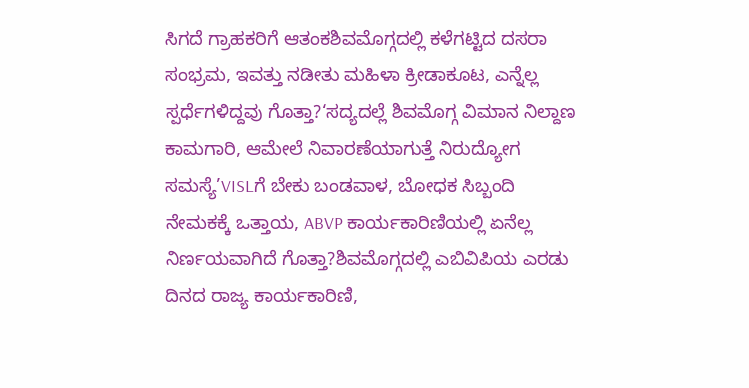ಸಿಗದೆ ಗ್ರಾಹಕರಿಗೆ ಆತಂಕಶಿವಮೊಗ್ಗದಲ್ಲಿ ಕಳೆಗಟ್ಟಿದ ದಸರಾ ಸಂಭ್ರಮ, ಇವತ್ತು ನಡೀತು ಮಹಿಳಾ ಕ್ರೀಡಾಕೂಟ, ಎನ್ನೆಲ್ಲ ಸ್ಪರ್ಧೆಗಳಿದ್ದವು ಗೊತ್ತಾ?‘ಸದ್ಯದಲ್ಲೆ ಶಿವಮೊಗ್ಗ ವಿಮಾನ ನಿಲ್ದಾಣ ಕಾಮಗಾರಿ, ಆಮೇಲೆ ನಿವಾರಣೆಯಾಗುತ್ತೆ ನಿರುದ್ಯೋಗ ಸಮಸ್ಯೆ’VISLಗೆ ಬೇಕು ಬಂಡವಾಳ, ಬೋಧಕ ಸಿಬ್ಬಂದಿ ನೇಮಕಕ್ಕೆ ಒತ್ತಾಯ, ABVP ಕಾರ್ಯಕಾರಿಣಿಯಲ್ಲಿ ಏನೆಲ್ಲ ನಿರ್ಣಯವಾಗಿದೆ ಗೊತ್ತಾ?ಶಿವಮೊಗ್ಗದಲ್ಲಿ ಎಬಿವಿಪಿಯ ಎರಡು ದಿನದ ರಾಜ್ಯ ಕಾರ್ಯಕಾರಿಣಿ,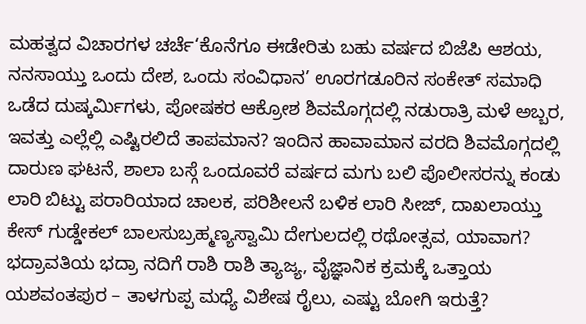ಮಹತ್ವದ ವಿಚಾರಗಳ ಚರ್ಚೆ‘ಕೊನೆಗೂ ಈಡೇರಿತು ಬಹು ವರ್ಷದ ಬಿಜೆಪಿ ಆಶಯ, ನನಸಾಯ್ತು ಒಂದು ದೇಶ, ಒಂದು ಸಂವಿಧಾನ’ ಊರಗಡೂರಿನ ಸಂಕೇತ್ ಸಮಾಧಿ ಒಡೆದ ದುಷ್ಕರ್ಮಿಗಳು, ಪೋಷಕರ ಆಕ್ರೋಶ ಶಿವಮೊಗ್ಗದಲ್ಲಿ ನಡುರಾತ್ರಿ ಮಳೆ ಅಬ್ಬರ, ಇವತ್ತು ಎಲ್ಲೆಲ್ಲಿ ಎಷ್ಟಿರಲಿದೆ ತಾಪಮಾನ? ಇಂದಿನ ಹಾವಾಮಾನ ವರದಿ ಶಿವಮೊಗ್ಗದಲ್ಲಿ ದಾರುಣ ಘಟನೆ, ಶಾಲಾ ಬಸ್ಗೆ ಒಂದೂವರೆ ವರ್ಷದ ಮಗು ಬಲಿ ಪೊಲೀಸರನ್ನು ಕಂಡು ಲಾರಿ ಬಿಟ್ಟು ಪರಾರಿಯಾದ ಚಾಲಕ, ಪರಿಶೀಲನೆ ಬಳಿಕ ಲಾರಿ ಸೀಜ್, ದಾಖಲಾಯ್ತು ಕೇಸ್ ಗುಡ್ಡೇಕಲ್ ಬಾಲಸುಬ್ರಹ್ಮಣ್ಯಸ್ವಾಮಿ ದೇಗುಲದಲ್ಲಿ ರಥೋತ್ಸವ, ಯಾವಾಗ? ಭದ್ರಾವತಿಯ ಭದ್ರಾ ನದಿಗೆ ರಾಶಿ ರಾಶಿ ತ್ಯಾಜ್ಯ, ವೈಜ್ಞಾನಿಕ ಕ್ರಮಕ್ಕೆ ಒತ್ತಾಯ ಯಶವಂತಪುರ – ತಾಳಗುಪ್ಪ ಮಧ್ಯೆ ವಿಶೇಷ ರೈಲು, ಎಷ್ಟು ಬೋಗಿ ಇರುತ್ತೆ?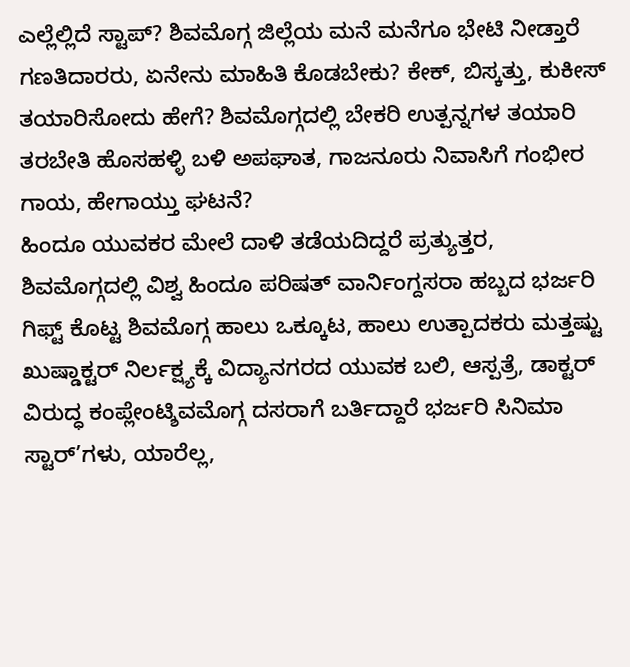ಎಲ್ಲೆಲ್ಲಿದೆ ಸ್ಟಾಪ್? ಶಿವಮೊಗ್ಗ ಜಿಲ್ಲೆಯ ಮನೆ ಮನೆಗೂ ಭೇಟಿ ನೀಡ್ತಾರೆ ಗಣತಿದಾರರು, ಏನೇನು ಮಾಹಿತಿ ಕೊಡಬೇಕು? ಕೇಕ್, ಬಿಸ್ಕತ್ತು, ಕುಕೀಸ್ ತಯಾರಿಸೋದು ಹೇಗೆ? ಶಿವಮೊಗ್ಗದಲ್ಲಿ ಬೇಕರಿ ಉತ್ಪನ್ನಗಳ ತಯಾರಿ ತರಬೇತಿ ಹೊಸಹಳ್ಳಿ ಬಳಿ ಅಪಘಾತ, ಗಾಜನೂರು ನಿವಾಸಿಗೆ ಗಂಭೀರ ಗಾಯ, ಹೇಗಾಯ್ತು ಘಟನೆ?
ಹಿಂದೂ ಯುವಕರ ಮೇಲೆ ದಾಳಿ ತಡೆಯದಿದ್ದರೆ ಪ್ರತ್ಯುತ್ತರ, ಶಿವಮೊಗ್ಗದಲ್ಲಿ ವಿಶ್ವ ಹಿಂದೂ ಪರಿಷತ್ ವಾರ್ನಿಂಗ್ದಸರಾ ಹಬ್ಬದ ಭರ್ಜರಿ ಗಿಫ್ಟ್ ಕೊಟ್ಟ ಶಿವಮೊಗ್ಗ ಹಾಲು ಒಕ್ಕೂಟ, ಹಾಲು ಉತ್ಪಾದಕರು ಮತ್ತಷ್ಟು ಖುಷ್ಡಾಕ್ಟರ್ ನಿರ್ಲಕ್ಷ್ಯಕ್ಕೆ ವಿದ್ಯಾನಗರದ ಯುವಕ ಬಲಿ, ಆಸ್ಪತ್ರೆ, ಡಾಕ್ಟರ್ ವಿರುದ್ಧ ಕಂಪ್ಲೇಂಟ್ಶಿವಮೊಗ್ಗ ದಸರಾಗೆ ಬರ್ತಿದ್ದಾರೆ ಭರ್ಜರಿ ಸಿನಿಮಾ ಸ್ಟಾರ್’ಗಳು, ಯಾರೆಲ್ಲ,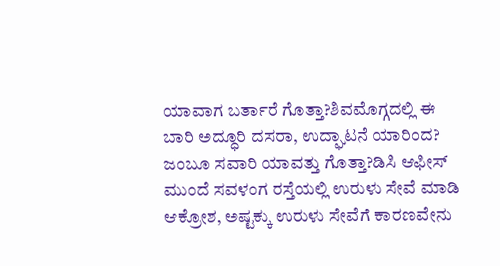ಯಾವಾಗ ಬರ್ತಾರೆ ಗೊತ್ತಾ?ಶಿವಮೊಗ್ಗದಲ್ಲಿ ಈ ಬಾರಿ ಅದ್ಧೂರಿ ದಸರಾ, ಉದ್ಘಾಟನೆ ಯಾರಿಂದ? ಜಂಬೂ ಸವಾರಿ ಯಾವತ್ತು ಗೊತ್ತಾ?ಡಿಸಿ ಆಫೀಸ್ ಮುಂದೆ ಸವಳಂಗ ರಸ್ತೆಯಲ್ಲಿ ಉರುಳು ಸೇವೆ ಮಾಡಿ ಆಕ್ರೋಶ, ಅಷ್ಟಕ್ಕು ಉರುಳು ಸೇವೆಗೆ ಕಾರಣವೇನು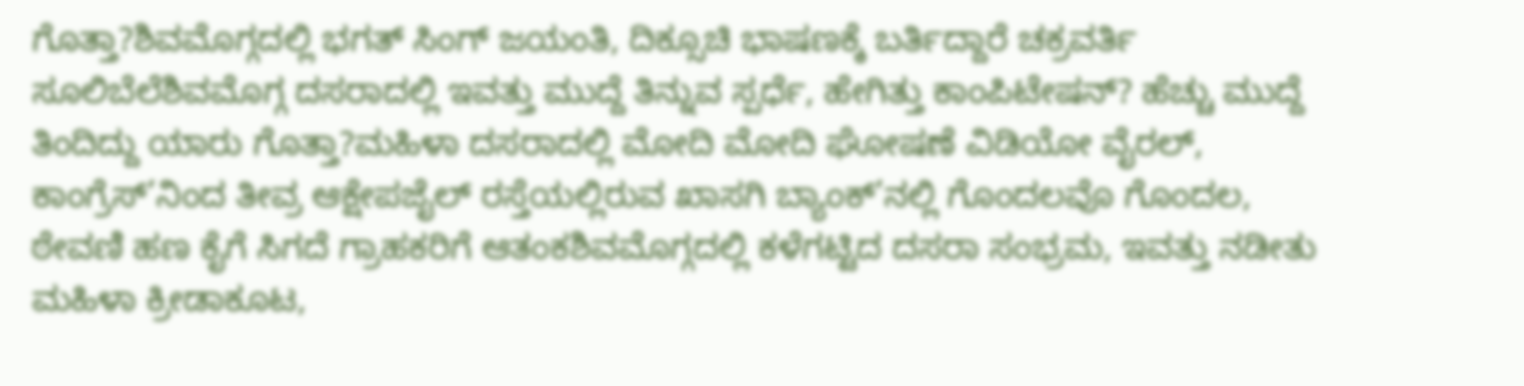ಗೊತ್ತಾ?ಶಿವಮೊಗ್ಗದಲ್ಲಿ ಭಗತ್ ಸಿಂಗ್ ಜಯಂತಿ, ದಿಕ್ಸೂಚಿ ಭಾಷಣಕ್ಕೆ ಬರ್ತಿದ್ದಾರೆ ಚಕ್ರವರ್ತಿ ಸೂಲಿಬೆಲೆಶಿವಮೊಗ್ಗ ದಸರಾದಲ್ಲಿ ಇವತ್ತು ಮುದ್ದೆ ತಿನ್ನುವ ಸ್ಪರ್ಧೆ, ಹೇಗಿತ್ತು ಕಾಂಪಿಟೇಷನ್? ಹೆಚ್ಚು ಮುದ್ದೆ ತಿಂದಿದ್ದು ಯಾರು ಗೊತ್ತಾ?ಮಹಿಳಾ ದಸರಾದಲ್ಲಿ ಮೋದಿ ಮೋದಿ ಘೋಷಣೆ ವಿಡಿಯೋ ವೈರಲ್, ಕಾಂಗ್ರೆಸ್’ನಿಂದ ತೀವ್ರ ಆಕ್ಷೇಪಜೈಲ್ ರಸ್ತೆಯಲ್ಲಿರುವ ಖಾಸಗಿ ಬ್ಯಾಂಕ್’ನಲ್ಲಿ ಗೊಂದಲವೊ ಗೊಂದಲ, ಠೇವಣಿ ಹಣ ಕೈಗೆ ಸಿಗದೆ ಗ್ರಾಹಕರಿಗೆ ಆತಂಕಶಿವಮೊಗ್ಗದಲ್ಲಿ ಕಳೆಗಟ್ಟಿದ ದಸರಾ ಸಂಭ್ರಮ, ಇವತ್ತು ನಡೀತು ಮಹಿಳಾ ಕ್ರೀಡಾಕೂಟ,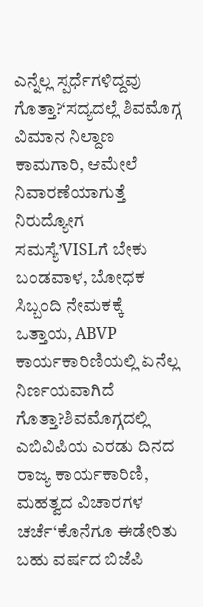ಎನ್ನೆಲ್ಲ ಸ್ಪರ್ಧೆಗಳಿದ್ದವು ಗೊತ್ತಾ?‘ಸದ್ಯದಲ್ಲೆ ಶಿವಮೊಗ್ಗ ವಿಮಾನ ನಿಲ್ದಾಣ ಕಾಮಗಾರಿ, ಆಮೇಲೆ ನಿವಾರಣೆಯಾಗುತ್ತೆ ನಿರುದ್ಯೋಗ ಸಮಸ್ಯೆ’VISLಗೆ ಬೇಕು ಬಂಡವಾಳ, ಬೋಧಕ ಸಿಬ್ಬಂದಿ ನೇಮಕಕ್ಕೆ ಒತ್ತಾಯ, ABVP ಕಾರ್ಯಕಾರಿಣಿಯಲ್ಲಿ ಏನೆಲ್ಲ ನಿರ್ಣಯವಾಗಿದೆ ಗೊತ್ತಾ?ಶಿವಮೊಗ್ಗದಲ್ಲಿ ಎಬಿವಿಪಿಯ ಎರಡು ದಿನದ ರಾಜ್ಯ ಕಾರ್ಯಕಾರಿಣಿ, ಮಹತ್ವದ ವಿಚಾರಗಳ ಚರ್ಚೆ‘ಕೊನೆಗೂ ಈಡೇರಿತು ಬಹು ವರ್ಷದ ಬಿಜೆಪಿ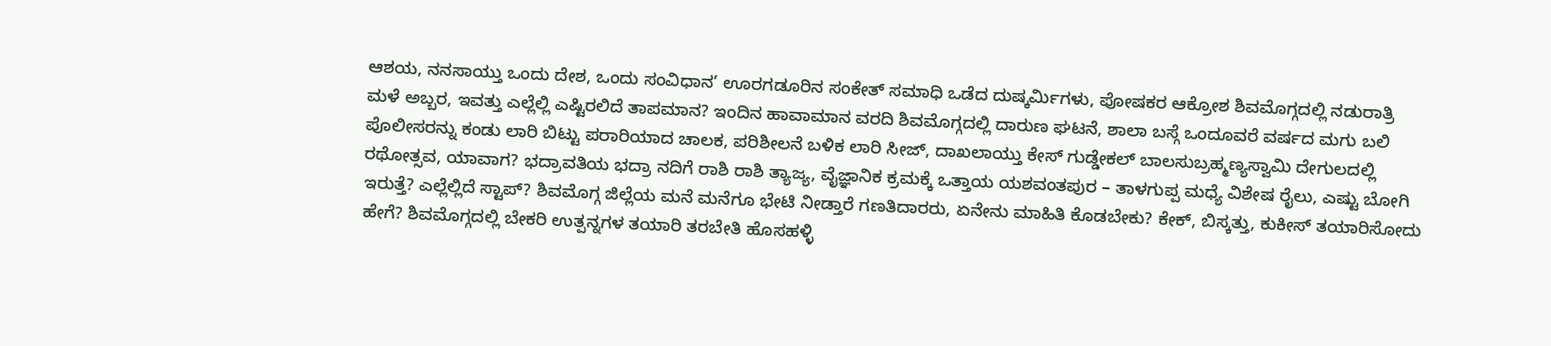ಆಶಯ, ನನಸಾಯ್ತು ಒಂದು ದೇಶ, ಒಂದು ಸಂವಿಧಾನ’ ಊರಗಡೂರಿನ ಸಂಕೇತ್ ಸಮಾಧಿ ಒಡೆದ ದುಷ್ಕರ್ಮಿಗಳು, ಪೋಷಕರ ಆಕ್ರೋಶ ಶಿವಮೊಗ್ಗದಲ್ಲಿ ನಡುರಾತ್ರಿ ಮಳೆ ಅಬ್ಬರ, ಇವತ್ತು ಎಲ್ಲೆಲ್ಲಿ ಎಷ್ಟಿರಲಿದೆ ತಾಪಮಾನ? ಇಂದಿನ ಹಾವಾಮಾನ ವರದಿ ಶಿವಮೊಗ್ಗದಲ್ಲಿ ದಾರುಣ ಘಟನೆ, ಶಾಲಾ ಬಸ್ಗೆ ಒಂದೂವರೆ ವರ್ಷದ ಮಗು ಬಲಿ ಪೊಲೀಸರನ್ನು ಕಂಡು ಲಾರಿ ಬಿಟ್ಟು ಪರಾರಿಯಾದ ಚಾಲಕ, ಪರಿಶೀಲನೆ ಬಳಿಕ ಲಾರಿ ಸೀಜ್, ದಾಖಲಾಯ್ತು ಕೇಸ್ ಗುಡ್ಡೇಕಲ್ ಬಾಲಸುಬ್ರಹ್ಮಣ್ಯಸ್ವಾಮಿ ದೇಗುಲದಲ್ಲಿ ರಥೋತ್ಸವ, ಯಾವಾಗ? ಭದ್ರಾವತಿಯ ಭದ್ರಾ ನದಿಗೆ ರಾಶಿ ರಾಶಿ ತ್ಯಾಜ್ಯ, ವೈಜ್ಞಾನಿಕ ಕ್ರಮಕ್ಕೆ ಒತ್ತಾಯ ಯಶವಂತಪುರ – ತಾಳಗುಪ್ಪ ಮಧ್ಯೆ ವಿಶೇಷ ರೈಲು, ಎಷ್ಟು ಬೋಗಿ ಇರುತ್ತೆ? ಎಲ್ಲೆಲ್ಲಿದೆ ಸ್ಟಾಪ್? ಶಿವಮೊಗ್ಗ ಜಿಲ್ಲೆಯ ಮನೆ ಮನೆಗೂ ಭೇಟಿ ನೀಡ್ತಾರೆ ಗಣತಿದಾರರು, ಏನೇನು ಮಾಹಿತಿ ಕೊಡಬೇಕು? ಕೇಕ್, ಬಿಸ್ಕತ್ತು, ಕುಕೀಸ್ ತಯಾರಿಸೋದು ಹೇಗೆ? ಶಿವಮೊಗ್ಗದಲ್ಲಿ ಬೇಕರಿ ಉತ್ಪನ್ನಗಳ ತಯಾರಿ ತರಬೇತಿ ಹೊಸಹಳ್ಳಿ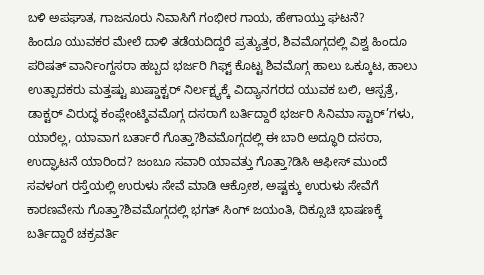ಬಳಿ ಅಪಘಾತ, ಗಾಜನೂರು ನಿವಾಸಿಗೆ ಗಂಭೀರ ಗಾಯ, ಹೇಗಾಯ್ತು ಘಟನೆ?
ಹಿಂದೂ ಯುವಕರ ಮೇಲೆ ದಾಳಿ ತಡೆಯದಿದ್ದರೆ ಪ್ರತ್ಯುತ್ತರ, ಶಿವಮೊಗ್ಗದಲ್ಲಿ ವಿಶ್ವ ಹಿಂದೂ ಪರಿಷತ್ ವಾರ್ನಿಂಗ್ದಸರಾ ಹಬ್ಬದ ಭರ್ಜರಿ ಗಿಫ್ಟ್ ಕೊಟ್ಟ ಶಿವಮೊಗ್ಗ ಹಾಲು ಒಕ್ಕೂಟ, ಹಾಲು ಉತ್ಪಾದಕರು ಮತ್ತಷ್ಟು ಖುಷ್ಡಾಕ್ಟರ್ ನಿರ್ಲಕ್ಷ್ಯಕ್ಕೆ ವಿದ್ಯಾನಗರದ ಯುವಕ ಬಲಿ, ಆಸ್ಪತ್ರೆ, ಡಾಕ್ಟರ್ ವಿರುದ್ಧ ಕಂಪ್ಲೇಂಟ್ಶಿವಮೊಗ್ಗ ದಸರಾಗೆ ಬರ್ತಿದ್ದಾರೆ ಭರ್ಜರಿ ಸಿನಿಮಾ ಸ್ಟಾರ್’ಗಳು, ಯಾರೆಲ್ಲ, ಯಾವಾಗ ಬರ್ತಾರೆ ಗೊತ್ತಾ?ಶಿವಮೊಗ್ಗದಲ್ಲಿ ಈ ಬಾರಿ ಅದ್ಧೂರಿ ದಸರಾ, ಉದ್ಘಾಟನೆ ಯಾರಿಂದ? ಜಂಬೂ ಸವಾರಿ ಯಾವತ್ತು ಗೊತ್ತಾ?ಡಿಸಿ ಆಫೀಸ್ ಮುಂದೆ ಸವಳಂಗ ರಸ್ತೆಯಲ್ಲಿ ಉರುಳು ಸೇವೆ ಮಾಡಿ ಆಕ್ರೋಶ, ಅಷ್ಟಕ್ಕು ಉರುಳು ಸೇವೆಗೆ ಕಾರಣವೇನು ಗೊತ್ತಾ?ಶಿವಮೊಗ್ಗದಲ್ಲಿ ಭಗತ್ ಸಿಂಗ್ ಜಯಂತಿ, ದಿಕ್ಸೂಚಿ ಭಾಷಣಕ್ಕೆ ಬರ್ತಿದ್ದಾರೆ ಚಕ್ರವರ್ತಿ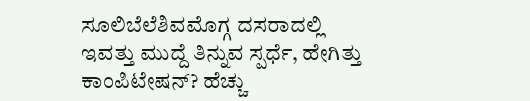ಸೂಲಿಬೆಲೆಶಿವಮೊಗ್ಗ ದಸರಾದಲ್ಲಿ ಇವತ್ತು ಮುದ್ದೆ ತಿನ್ನುವ ಸ್ಪರ್ಧೆ, ಹೇಗಿತ್ತು ಕಾಂಪಿಟೇಷನ್? ಹೆಚ್ಚು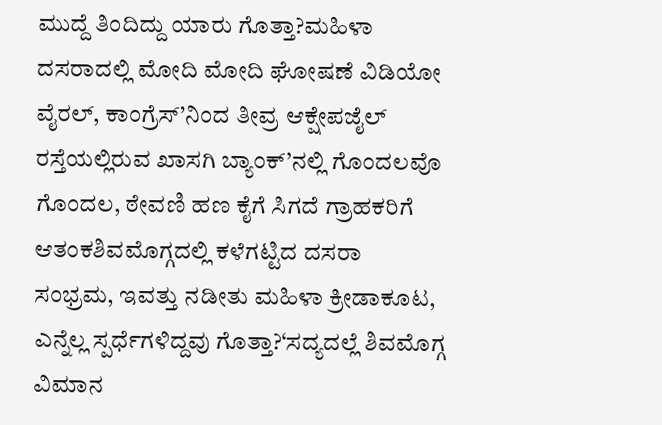ಮುದ್ದೆ ತಿಂದಿದ್ದು ಯಾರು ಗೊತ್ತಾ?ಮಹಿಳಾ ದಸರಾದಲ್ಲಿ ಮೋದಿ ಮೋದಿ ಘೋಷಣೆ ವಿಡಿಯೋ ವೈರಲ್, ಕಾಂಗ್ರೆಸ್’ನಿಂದ ತೀವ್ರ ಆಕ್ಷೇಪಜೈಲ್ ರಸ್ತೆಯಲ್ಲಿರುವ ಖಾಸಗಿ ಬ್ಯಾಂಕ್’ನಲ್ಲಿ ಗೊಂದಲವೊ ಗೊಂದಲ, ಠೇವಣಿ ಹಣ ಕೈಗೆ ಸಿಗದೆ ಗ್ರಾಹಕರಿಗೆ ಆತಂಕಶಿವಮೊಗ್ಗದಲ್ಲಿ ಕಳೆಗಟ್ಟಿದ ದಸರಾ ಸಂಭ್ರಮ, ಇವತ್ತು ನಡೀತು ಮಹಿಳಾ ಕ್ರೀಡಾಕೂಟ, ಎನ್ನೆಲ್ಲ ಸ್ಪರ್ಧೆಗಳಿದ್ದವು ಗೊತ್ತಾ?‘ಸದ್ಯದಲ್ಲೆ ಶಿವಮೊಗ್ಗ ವಿಮಾನ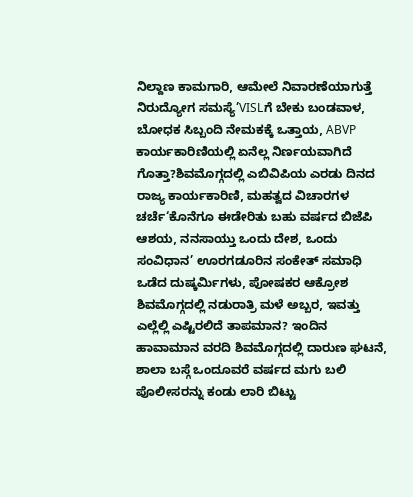ನಿಲ್ದಾಣ ಕಾಮಗಾರಿ, ಆಮೇಲೆ ನಿವಾರಣೆಯಾಗುತ್ತೆ ನಿರುದ್ಯೋಗ ಸಮಸ್ಯೆ’VISLಗೆ ಬೇಕು ಬಂಡವಾಳ, ಬೋಧಕ ಸಿಬ್ಬಂದಿ ನೇಮಕಕ್ಕೆ ಒತ್ತಾಯ, ABVP ಕಾರ್ಯಕಾರಿಣಿಯಲ್ಲಿ ಏನೆಲ್ಲ ನಿರ್ಣಯವಾಗಿದೆ ಗೊತ್ತಾ?ಶಿವಮೊಗ್ಗದಲ್ಲಿ ಎಬಿವಿಪಿಯ ಎರಡು ದಿನದ ರಾಜ್ಯ ಕಾರ್ಯಕಾರಿಣಿ, ಮಹತ್ವದ ವಿಚಾರಗಳ ಚರ್ಚೆ‘ಕೊನೆಗೂ ಈಡೇರಿತು ಬಹು ವರ್ಷದ ಬಿಜೆಪಿ ಆಶಯ, ನನಸಾಯ್ತು ಒಂದು ದೇಶ, ಒಂದು ಸಂವಿಧಾನ’ ಊರಗಡೂರಿನ ಸಂಕೇತ್ ಸಮಾಧಿ ಒಡೆದ ದುಷ್ಕರ್ಮಿಗಳು, ಪೋಷಕರ ಆಕ್ರೋಶ ಶಿವಮೊಗ್ಗದಲ್ಲಿ ನಡುರಾತ್ರಿ ಮಳೆ ಅಬ್ಬರ, ಇವತ್ತು ಎಲ್ಲೆಲ್ಲಿ ಎಷ್ಟಿರಲಿದೆ ತಾಪಮಾನ? ಇಂದಿನ ಹಾವಾಮಾನ ವರದಿ ಶಿವಮೊಗ್ಗದಲ್ಲಿ ದಾರುಣ ಘಟನೆ, ಶಾಲಾ ಬಸ್ಗೆ ಒಂದೂವರೆ ವರ್ಷದ ಮಗು ಬಲಿ ಪೊಲೀಸರನ್ನು ಕಂಡು ಲಾರಿ ಬಿಟ್ಟು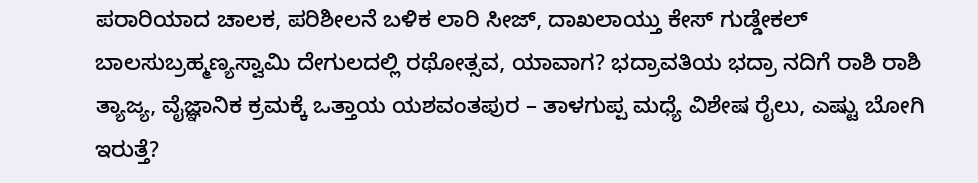ಪರಾರಿಯಾದ ಚಾಲಕ, ಪರಿಶೀಲನೆ ಬಳಿಕ ಲಾರಿ ಸೀಜ್, ದಾಖಲಾಯ್ತು ಕೇಸ್ ಗುಡ್ಡೇಕಲ್ ಬಾಲಸುಬ್ರಹ್ಮಣ್ಯಸ್ವಾಮಿ ದೇಗುಲದಲ್ಲಿ ರಥೋತ್ಸವ, ಯಾವಾಗ? ಭದ್ರಾವತಿಯ ಭದ್ರಾ ನದಿಗೆ ರಾಶಿ ರಾಶಿ ತ್ಯಾಜ್ಯ, ವೈಜ್ಞಾನಿಕ ಕ್ರಮಕ್ಕೆ ಒತ್ತಾಯ ಯಶವಂತಪುರ – ತಾಳಗುಪ್ಪ ಮಧ್ಯೆ ವಿಶೇಷ ರೈಲು, ಎಷ್ಟು ಬೋಗಿ ಇರುತ್ತೆ?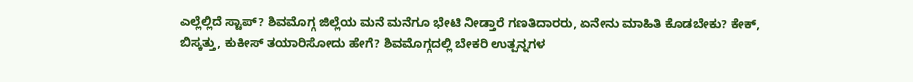ಎಲ್ಲೆಲ್ಲಿದೆ ಸ್ಟಾಪ್? ಶಿವಮೊಗ್ಗ ಜಿಲ್ಲೆಯ ಮನೆ ಮನೆಗೂ ಭೇಟಿ ನೀಡ್ತಾರೆ ಗಣತಿದಾರರು, ಏನೇನು ಮಾಹಿತಿ ಕೊಡಬೇಕು? ಕೇಕ್, ಬಿಸ್ಕತ್ತು, ಕುಕೀಸ್ ತಯಾರಿಸೋದು ಹೇಗೆ? ಶಿವಮೊಗ್ಗದಲ್ಲಿ ಬೇಕರಿ ಉತ್ಪನ್ನಗಳ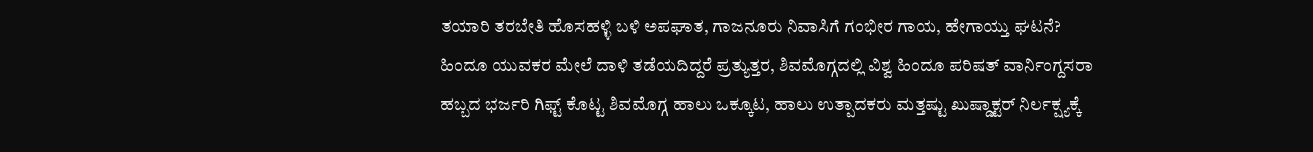ತಯಾರಿ ತರಬೇತಿ ಹೊಸಹಳ್ಳಿ ಬಳಿ ಅಪಘಾತ, ಗಾಜನೂರು ನಿವಾಸಿಗೆ ಗಂಭೀರ ಗಾಯ, ಹೇಗಾಯ್ತು ಘಟನೆ?
ಹಿಂದೂ ಯುವಕರ ಮೇಲೆ ದಾಳಿ ತಡೆಯದಿದ್ದರೆ ಪ್ರತ್ಯುತ್ತರ, ಶಿವಮೊಗ್ಗದಲ್ಲಿ ವಿಶ್ವ ಹಿಂದೂ ಪರಿಷತ್ ವಾರ್ನಿಂಗ್ದಸರಾ ಹಬ್ಬದ ಭರ್ಜರಿ ಗಿಫ್ಟ್ ಕೊಟ್ಟ ಶಿವಮೊಗ್ಗ ಹಾಲು ಒಕ್ಕೂಟ, ಹಾಲು ಉತ್ಪಾದಕರು ಮತ್ತಷ್ಟು ಖುಷ್ಡಾಕ್ಟರ್ ನಿರ್ಲಕ್ಷ್ಯಕ್ಕೆ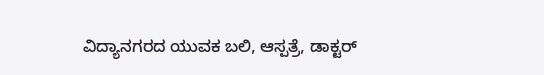ವಿದ್ಯಾನಗರದ ಯುವಕ ಬಲಿ, ಆಸ್ಪತ್ರೆ, ಡಾಕ್ಟರ್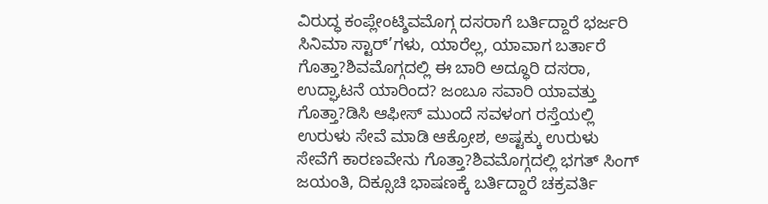ವಿರುದ್ಧ ಕಂಪ್ಲೇಂಟ್ಶಿವಮೊಗ್ಗ ದಸರಾಗೆ ಬರ್ತಿದ್ದಾರೆ ಭರ್ಜರಿ ಸಿನಿಮಾ ಸ್ಟಾರ್’ಗಳು, ಯಾರೆಲ್ಲ, ಯಾವಾಗ ಬರ್ತಾರೆ ಗೊತ್ತಾ?ಶಿವಮೊಗ್ಗದಲ್ಲಿ ಈ ಬಾರಿ ಅದ್ಧೂರಿ ದಸರಾ, ಉದ್ಘಾಟನೆ ಯಾರಿಂದ? ಜಂಬೂ ಸವಾರಿ ಯಾವತ್ತು ಗೊತ್ತಾ?ಡಿಸಿ ಆಫೀಸ್ ಮುಂದೆ ಸವಳಂಗ ರಸ್ತೆಯಲ್ಲಿ ಉರುಳು ಸೇವೆ ಮಾಡಿ ಆಕ್ರೋಶ, ಅಷ್ಟಕ್ಕು ಉರುಳು ಸೇವೆಗೆ ಕಾರಣವೇನು ಗೊತ್ತಾ?ಶಿವಮೊಗ್ಗದಲ್ಲಿ ಭಗತ್ ಸಿಂಗ್ ಜಯಂತಿ, ದಿಕ್ಸೂಚಿ ಭಾಷಣಕ್ಕೆ ಬರ್ತಿದ್ದಾರೆ ಚಕ್ರವರ್ತಿ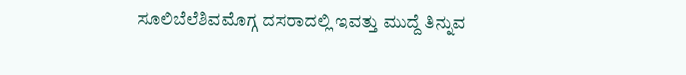ಸೂಲಿಬೆಲೆಶಿವಮೊಗ್ಗ ದಸರಾದಲ್ಲಿ ಇವತ್ತು ಮುದ್ದೆ ತಿನ್ನುವ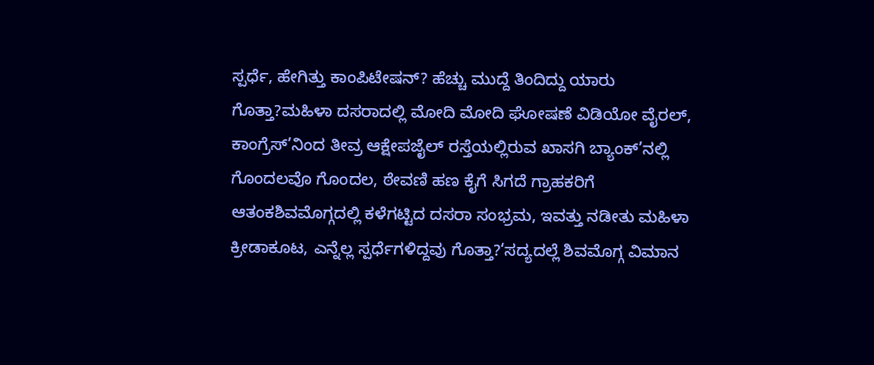ಸ್ಪರ್ಧೆ, ಹೇಗಿತ್ತು ಕಾಂಪಿಟೇಷನ್? ಹೆಚ್ಚು ಮುದ್ದೆ ತಿಂದಿದ್ದು ಯಾರು ಗೊತ್ತಾ?ಮಹಿಳಾ ದಸರಾದಲ್ಲಿ ಮೋದಿ ಮೋದಿ ಘೋಷಣೆ ವಿಡಿಯೋ ವೈರಲ್, ಕಾಂಗ್ರೆಸ್’ನಿಂದ ತೀವ್ರ ಆಕ್ಷೇಪಜೈಲ್ ರಸ್ತೆಯಲ್ಲಿರುವ ಖಾಸಗಿ ಬ್ಯಾಂಕ್’ನಲ್ಲಿ ಗೊಂದಲವೊ ಗೊಂದಲ, ಠೇವಣಿ ಹಣ ಕೈಗೆ ಸಿಗದೆ ಗ್ರಾಹಕರಿಗೆ ಆತಂಕಶಿವಮೊಗ್ಗದಲ್ಲಿ ಕಳೆಗಟ್ಟಿದ ದಸರಾ ಸಂಭ್ರಮ, ಇವತ್ತು ನಡೀತು ಮಹಿಳಾ ಕ್ರೀಡಾಕೂಟ, ಎನ್ನೆಲ್ಲ ಸ್ಪರ್ಧೆಗಳಿದ್ದವು ಗೊತ್ತಾ?‘ಸದ್ಯದಲ್ಲೆ ಶಿವಮೊಗ್ಗ ವಿಮಾನ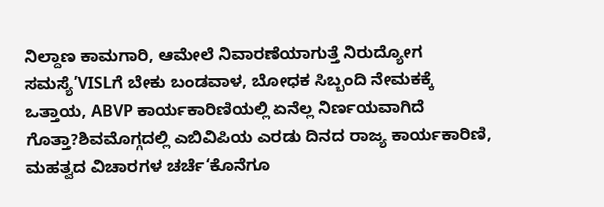ನಿಲ್ದಾಣ ಕಾಮಗಾರಿ, ಆಮೇಲೆ ನಿವಾರಣೆಯಾಗುತ್ತೆ ನಿರುದ್ಯೋಗ ಸಮಸ್ಯೆ’VISLಗೆ ಬೇಕು ಬಂಡವಾಳ, ಬೋಧಕ ಸಿಬ್ಬಂದಿ ನೇಮಕಕ್ಕೆ ಒತ್ತಾಯ, ABVP ಕಾರ್ಯಕಾರಿಣಿಯಲ್ಲಿ ಏನೆಲ್ಲ ನಿರ್ಣಯವಾಗಿದೆ ಗೊತ್ತಾ?ಶಿವಮೊಗ್ಗದಲ್ಲಿ ಎಬಿವಿಪಿಯ ಎರಡು ದಿನದ ರಾಜ್ಯ ಕಾರ್ಯಕಾರಿಣಿ, ಮಹತ್ವದ ವಿಚಾರಗಳ ಚರ್ಚೆ‘ಕೊನೆಗೂ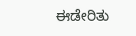ಈಡೇರಿತು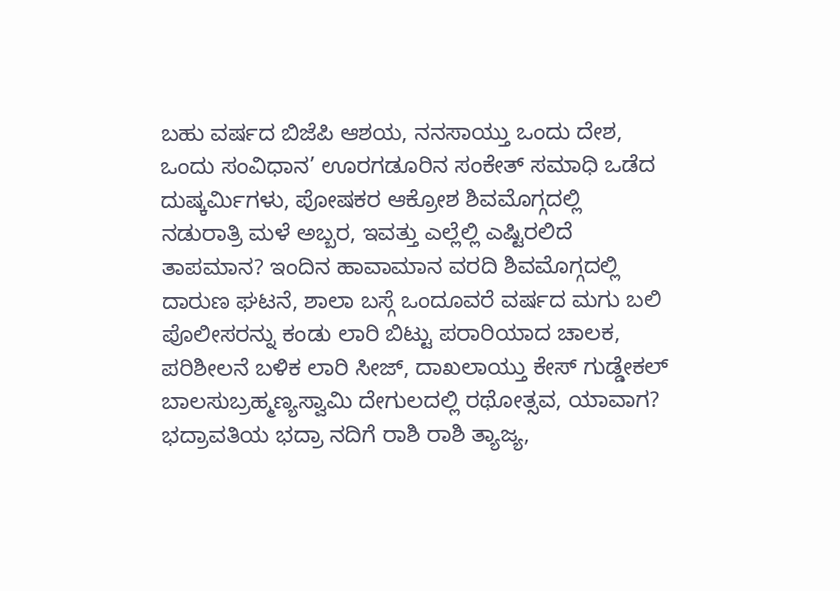ಬಹು ವರ್ಷದ ಬಿಜೆಪಿ ಆಶಯ, ನನಸಾಯ್ತು ಒಂದು ದೇಶ, ಒಂದು ಸಂವಿಧಾನ’ ಊರಗಡೂರಿನ ಸಂಕೇತ್ ಸಮಾಧಿ ಒಡೆದ ದುಷ್ಕರ್ಮಿಗಳು, ಪೋಷಕರ ಆಕ್ರೋಶ ಶಿವಮೊಗ್ಗದಲ್ಲಿ ನಡುರಾತ್ರಿ ಮಳೆ ಅಬ್ಬರ, ಇವತ್ತು ಎಲ್ಲೆಲ್ಲಿ ಎಷ್ಟಿರಲಿದೆ ತಾಪಮಾನ? ಇಂದಿನ ಹಾವಾಮಾನ ವರದಿ ಶಿವಮೊಗ್ಗದಲ್ಲಿ ದಾರುಣ ಘಟನೆ, ಶಾಲಾ ಬಸ್ಗೆ ಒಂದೂವರೆ ವರ್ಷದ ಮಗು ಬಲಿ ಪೊಲೀಸರನ್ನು ಕಂಡು ಲಾರಿ ಬಿಟ್ಟು ಪರಾರಿಯಾದ ಚಾಲಕ, ಪರಿಶೀಲನೆ ಬಳಿಕ ಲಾರಿ ಸೀಜ್, ದಾಖಲಾಯ್ತು ಕೇಸ್ ಗುಡ್ಡೇಕಲ್ ಬಾಲಸುಬ್ರಹ್ಮಣ್ಯಸ್ವಾಮಿ ದೇಗುಲದಲ್ಲಿ ರಥೋತ್ಸವ, ಯಾವಾಗ? ಭದ್ರಾವತಿಯ ಭದ್ರಾ ನದಿಗೆ ರಾಶಿ ರಾಶಿ ತ್ಯಾಜ್ಯ,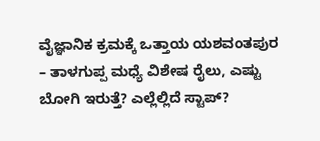ವೈಜ್ಞಾನಿಕ ಕ್ರಮಕ್ಕೆ ಒತ್ತಾಯ ಯಶವಂತಪುರ – ತಾಳಗುಪ್ಪ ಮಧ್ಯೆ ವಿಶೇಷ ರೈಲು, ಎಷ್ಟು ಬೋಗಿ ಇರುತ್ತೆ? ಎಲ್ಲೆಲ್ಲಿದೆ ಸ್ಟಾಪ್?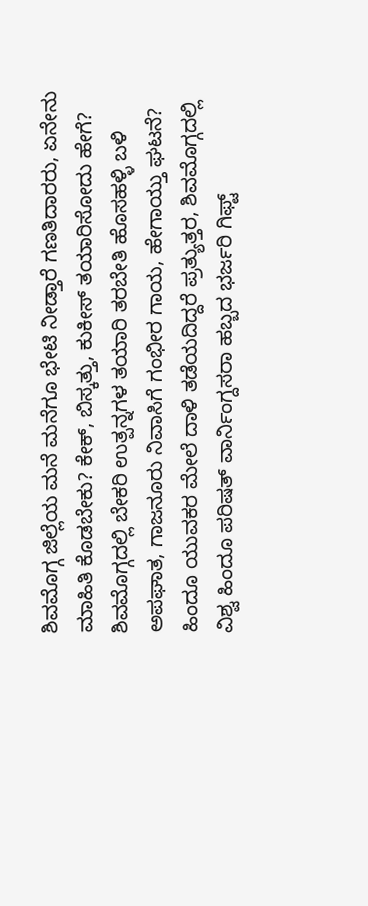ಶಿವಮೊಗ್ಗ ಜಿಲ್ಲೆಯ ಮನೆ ಮನೆಗೂ ಭೇಟಿ ನೀಡ್ತಾರೆ ಗಣತಿದಾರರು, ಏನೇನು ಮಾಹಿತಿ ಕೊಡಬೇಕು? ಕೇಕ್, ಬಿಸ್ಕತ್ತು, ಕುಕೀಸ್ ತಯಾರಿಸೋದು ಹೇಗೆ? ಶಿವಮೊಗ್ಗದಲ್ಲಿ ಬೇಕರಿ ಉತ್ಪನ್ನಗಳ ತಯಾರಿ ತರಬೇತಿ ಹೊಸಹಳ್ಳಿ ಬಳಿ ಅಪಘಾತ, ಗಾಜನೂರು ನಿವಾಸಿಗೆ ಗಂಭೀರ ಗಾಯ, ಹೇಗಾಯ್ತು ಘಟನೆ?
ಹಿಂದೂ ಯುವಕರ ಮೇಲೆ ದಾಳಿ ತಡೆಯದಿದ್ದರೆ ಪ್ರತ್ಯುತ್ತರ, ಶಿವಮೊಗ್ಗದಲ್ಲಿ ವಿಶ್ವ ಹಿಂದೂ ಪರಿಷತ್ ವಾರ್ನಿಂಗ್ದಸರಾ ಹಬ್ಬದ ಭರ್ಜರಿ ಗಿಫ್ಟ್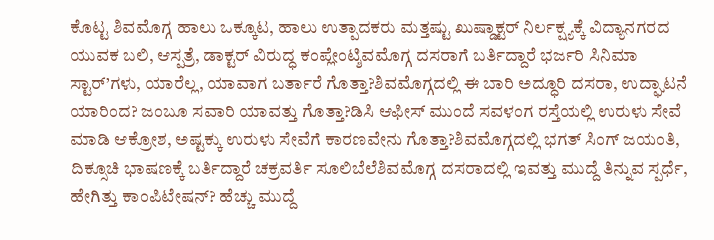ಕೊಟ್ಟ ಶಿವಮೊಗ್ಗ ಹಾಲು ಒಕ್ಕೂಟ, ಹಾಲು ಉತ್ಪಾದಕರು ಮತ್ತಷ್ಟು ಖುಷ್ಡಾಕ್ಟರ್ ನಿರ್ಲಕ್ಷ್ಯಕ್ಕೆ ವಿದ್ಯಾನಗರದ ಯುವಕ ಬಲಿ, ಆಸ್ಪತ್ರೆ, ಡಾಕ್ಟರ್ ವಿರುದ್ಧ ಕಂಪ್ಲೇಂಟ್ಶಿವಮೊಗ್ಗ ದಸರಾಗೆ ಬರ್ತಿದ್ದಾರೆ ಭರ್ಜರಿ ಸಿನಿಮಾ ಸ್ಟಾರ್’ಗಳು, ಯಾರೆಲ್ಲ, ಯಾವಾಗ ಬರ್ತಾರೆ ಗೊತ್ತಾ?ಶಿವಮೊಗ್ಗದಲ್ಲಿ ಈ ಬಾರಿ ಅದ್ಧೂರಿ ದಸರಾ, ಉದ್ಘಾಟನೆ ಯಾರಿಂದ? ಜಂಬೂ ಸವಾರಿ ಯಾವತ್ತು ಗೊತ್ತಾ?ಡಿಸಿ ಆಫೀಸ್ ಮುಂದೆ ಸವಳಂಗ ರಸ್ತೆಯಲ್ಲಿ ಉರುಳು ಸೇವೆ ಮಾಡಿ ಆಕ್ರೋಶ, ಅಷ್ಟಕ್ಕು ಉರುಳು ಸೇವೆಗೆ ಕಾರಣವೇನು ಗೊತ್ತಾ?ಶಿವಮೊಗ್ಗದಲ್ಲಿ ಭಗತ್ ಸಿಂಗ್ ಜಯಂತಿ, ದಿಕ್ಸೂಚಿ ಭಾಷಣಕ್ಕೆ ಬರ್ತಿದ್ದಾರೆ ಚಕ್ರವರ್ತಿ ಸೂಲಿಬೆಲೆಶಿವಮೊಗ್ಗ ದಸರಾದಲ್ಲಿ ಇವತ್ತು ಮುದ್ದೆ ತಿನ್ನುವ ಸ್ಪರ್ಧೆ, ಹೇಗಿತ್ತು ಕಾಂಪಿಟೇಷನ್? ಹೆಚ್ಚು ಮುದ್ದೆ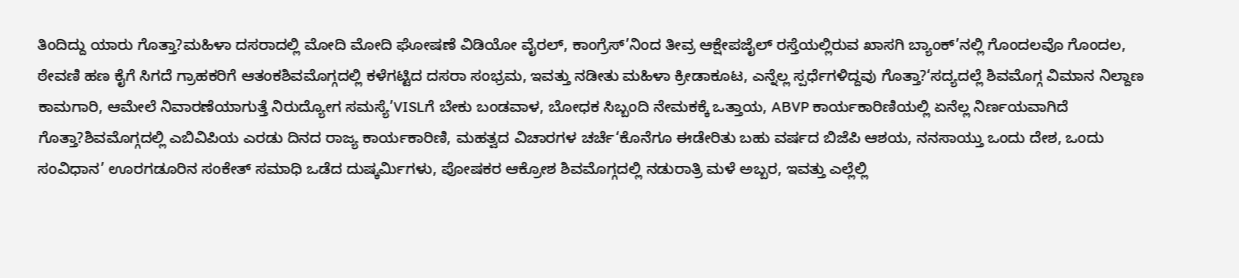ತಿಂದಿದ್ದು ಯಾರು ಗೊತ್ತಾ?ಮಹಿಳಾ ದಸರಾದಲ್ಲಿ ಮೋದಿ ಮೋದಿ ಘೋಷಣೆ ವಿಡಿಯೋ ವೈರಲ್, ಕಾಂಗ್ರೆಸ್’ನಿಂದ ತೀವ್ರ ಆಕ್ಷೇಪಜೈಲ್ ರಸ್ತೆಯಲ್ಲಿರುವ ಖಾಸಗಿ ಬ್ಯಾಂಕ್’ನಲ್ಲಿ ಗೊಂದಲವೊ ಗೊಂದಲ, ಠೇವಣಿ ಹಣ ಕೈಗೆ ಸಿಗದೆ ಗ್ರಾಹಕರಿಗೆ ಆತಂಕಶಿವಮೊಗ್ಗದಲ್ಲಿ ಕಳೆಗಟ್ಟಿದ ದಸರಾ ಸಂಭ್ರಮ, ಇವತ್ತು ನಡೀತು ಮಹಿಳಾ ಕ್ರೀಡಾಕೂಟ, ಎನ್ನೆಲ್ಲ ಸ್ಪರ್ಧೆಗಳಿದ್ದವು ಗೊತ್ತಾ?‘ಸದ್ಯದಲ್ಲೆ ಶಿವಮೊಗ್ಗ ವಿಮಾನ ನಿಲ್ದಾಣ ಕಾಮಗಾರಿ, ಆಮೇಲೆ ನಿವಾರಣೆಯಾಗುತ್ತೆ ನಿರುದ್ಯೋಗ ಸಮಸ್ಯೆ’VISLಗೆ ಬೇಕು ಬಂಡವಾಳ, ಬೋಧಕ ಸಿಬ್ಬಂದಿ ನೇಮಕಕ್ಕೆ ಒತ್ತಾಯ, ABVP ಕಾರ್ಯಕಾರಿಣಿಯಲ್ಲಿ ಏನೆಲ್ಲ ನಿರ್ಣಯವಾಗಿದೆ ಗೊತ್ತಾ?ಶಿವಮೊಗ್ಗದಲ್ಲಿ ಎಬಿವಿಪಿಯ ಎರಡು ದಿನದ ರಾಜ್ಯ ಕಾರ್ಯಕಾರಿಣಿ, ಮಹತ್ವದ ವಿಚಾರಗಳ ಚರ್ಚೆ‘ಕೊನೆಗೂ ಈಡೇರಿತು ಬಹು ವರ್ಷದ ಬಿಜೆಪಿ ಆಶಯ, ನನಸಾಯ್ತು ಒಂದು ದೇಶ, ಒಂದು ಸಂವಿಧಾನ’ ಊರಗಡೂರಿನ ಸಂಕೇತ್ ಸಮಾಧಿ ಒಡೆದ ದುಷ್ಕರ್ಮಿಗಳು, ಪೋಷಕರ ಆಕ್ರೋಶ ಶಿವಮೊಗ್ಗದಲ್ಲಿ ನಡುರಾತ್ರಿ ಮಳೆ ಅಬ್ಬರ, ಇವತ್ತು ಎಲ್ಲೆಲ್ಲಿ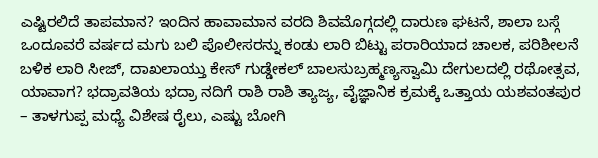ಎಷ್ಟಿರಲಿದೆ ತಾಪಮಾನ? ಇಂದಿನ ಹಾವಾಮಾನ ವರದಿ ಶಿವಮೊಗ್ಗದಲ್ಲಿ ದಾರುಣ ಘಟನೆ, ಶಾಲಾ ಬಸ್ಗೆ ಒಂದೂವರೆ ವರ್ಷದ ಮಗು ಬಲಿ ಪೊಲೀಸರನ್ನು ಕಂಡು ಲಾರಿ ಬಿಟ್ಟು ಪರಾರಿಯಾದ ಚಾಲಕ, ಪರಿಶೀಲನೆ ಬಳಿಕ ಲಾರಿ ಸೀಜ್, ದಾಖಲಾಯ್ತು ಕೇಸ್ ಗುಡ್ಡೇಕಲ್ ಬಾಲಸುಬ್ರಹ್ಮಣ್ಯಸ್ವಾಮಿ ದೇಗುಲದಲ್ಲಿ ರಥೋತ್ಸವ, ಯಾವಾಗ? ಭದ್ರಾವತಿಯ ಭದ್ರಾ ನದಿಗೆ ರಾಶಿ ರಾಶಿ ತ್ಯಾಜ್ಯ, ವೈಜ್ಞಾನಿಕ ಕ್ರಮಕ್ಕೆ ಒತ್ತಾಯ ಯಶವಂತಪುರ – ತಾಳಗುಪ್ಪ ಮಧ್ಯೆ ವಿಶೇಷ ರೈಲು, ಎಷ್ಟು ಬೋಗಿ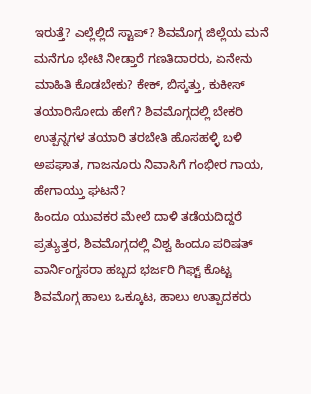ಇರುತ್ತೆ? ಎಲ್ಲೆಲ್ಲಿದೆ ಸ್ಟಾಪ್? ಶಿವಮೊಗ್ಗ ಜಿಲ್ಲೆಯ ಮನೆ ಮನೆಗೂ ಭೇಟಿ ನೀಡ್ತಾರೆ ಗಣತಿದಾರರು, ಏನೇನು ಮಾಹಿತಿ ಕೊಡಬೇಕು? ಕೇಕ್, ಬಿಸ್ಕತ್ತು, ಕುಕೀಸ್ ತಯಾರಿಸೋದು ಹೇಗೆ? ಶಿವಮೊಗ್ಗದಲ್ಲಿ ಬೇಕರಿ ಉತ್ಪನ್ನಗಳ ತಯಾರಿ ತರಬೇತಿ ಹೊಸಹಳ್ಳಿ ಬಳಿ ಅಪಘಾತ, ಗಾಜನೂರು ನಿವಾಸಿಗೆ ಗಂಭೀರ ಗಾಯ, ಹೇಗಾಯ್ತು ಘಟನೆ?
ಹಿಂದೂ ಯುವಕರ ಮೇಲೆ ದಾಳಿ ತಡೆಯದಿದ್ದರೆ ಪ್ರತ್ಯುತ್ತರ, ಶಿವಮೊಗ್ಗದಲ್ಲಿ ವಿಶ್ವ ಹಿಂದೂ ಪರಿಷತ್ ವಾರ್ನಿಂಗ್ದಸರಾ ಹಬ್ಬದ ಭರ್ಜರಿ ಗಿಫ್ಟ್ ಕೊಟ್ಟ ಶಿವಮೊಗ್ಗ ಹಾಲು ಒಕ್ಕೂಟ, ಹಾಲು ಉತ್ಪಾದಕರು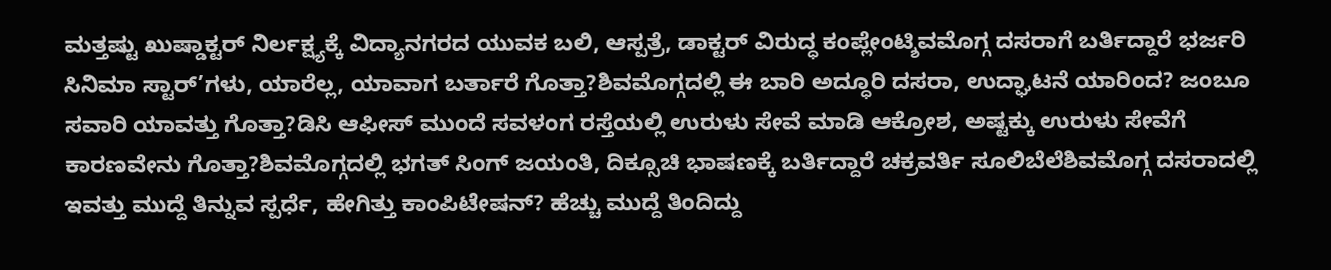ಮತ್ತಷ್ಟು ಖುಷ್ಡಾಕ್ಟರ್ ನಿರ್ಲಕ್ಷ್ಯಕ್ಕೆ ವಿದ್ಯಾನಗರದ ಯುವಕ ಬಲಿ, ಆಸ್ಪತ್ರೆ, ಡಾಕ್ಟರ್ ವಿರುದ್ಧ ಕಂಪ್ಲೇಂಟ್ಶಿವಮೊಗ್ಗ ದಸರಾಗೆ ಬರ್ತಿದ್ದಾರೆ ಭರ್ಜರಿ ಸಿನಿಮಾ ಸ್ಟಾರ್’ಗಳು, ಯಾರೆಲ್ಲ, ಯಾವಾಗ ಬರ್ತಾರೆ ಗೊತ್ತಾ?ಶಿವಮೊಗ್ಗದಲ್ಲಿ ಈ ಬಾರಿ ಅದ್ಧೂರಿ ದಸರಾ, ಉದ್ಘಾಟನೆ ಯಾರಿಂದ? ಜಂಬೂ ಸವಾರಿ ಯಾವತ್ತು ಗೊತ್ತಾ?ಡಿಸಿ ಆಫೀಸ್ ಮುಂದೆ ಸವಳಂಗ ರಸ್ತೆಯಲ್ಲಿ ಉರುಳು ಸೇವೆ ಮಾಡಿ ಆಕ್ರೋಶ, ಅಷ್ಟಕ್ಕು ಉರುಳು ಸೇವೆಗೆ ಕಾರಣವೇನು ಗೊತ್ತಾ?ಶಿವಮೊಗ್ಗದಲ್ಲಿ ಭಗತ್ ಸಿಂಗ್ ಜಯಂತಿ, ದಿಕ್ಸೂಚಿ ಭಾಷಣಕ್ಕೆ ಬರ್ತಿದ್ದಾರೆ ಚಕ್ರವರ್ತಿ ಸೂಲಿಬೆಲೆಶಿವಮೊಗ್ಗ ದಸರಾದಲ್ಲಿ ಇವತ್ತು ಮುದ್ದೆ ತಿನ್ನುವ ಸ್ಪರ್ಧೆ, ಹೇಗಿತ್ತು ಕಾಂಪಿಟೇಷನ್? ಹೆಚ್ಚು ಮುದ್ದೆ ತಿಂದಿದ್ದು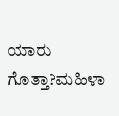ಯಾರು ಗೊತ್ತಾ?ಮಹಿಳಾ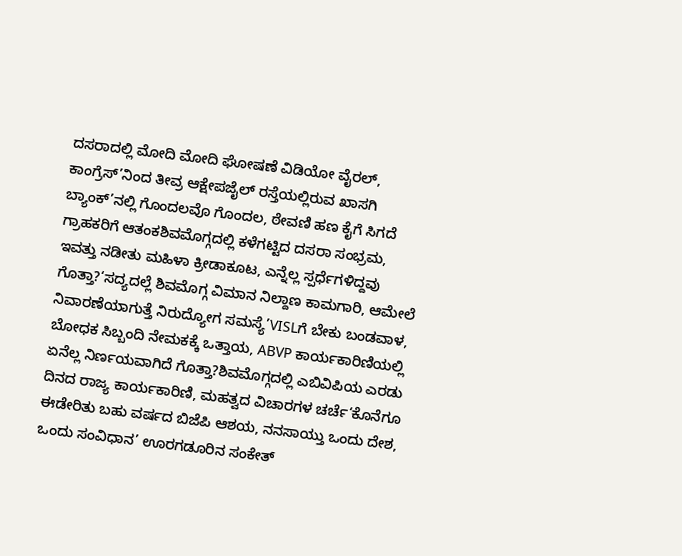ದಸರಾದಲ್ಲಿ ಮೋದಿ ಮೋದಿ ಘೋಷಣೆ ವಿಡಿಯೋ ವೈರಲ್, ಕಾಂಗ್ರೆಸ್’ನಿಂದ ತೀವ್ರ ಆಕ್ಷೇಪಜೈಲ್ ರಸ್ತೆಯಲ್ಲಿರುವ ಖಾಸಗಿ ಬ್ಯಾಂಕ್’ನಲ್ಲಿ ಗೊಂದಲವೊ ಗೊಂದಲ, ಠೇವಣಿ ಹಣ ಕೈಗೆ ಸಿಗದೆ ಗ್ರಾಹಕರಿಗೆ ಆತಂಕಶಿವಮೊಗ್ಗದಲ್ಲಿ ಕಳೆಗಟ್ಟಿದ ದಸರಾ ಸಂಭ್ರಮ, ಇವತ್ತು ನಡೀತು ಮಹಿಳಾ ಕ್ರೀಡಾಕೂಟ, ಎನ್ನೆಲ್ಲ ಸ್ಪರ್ಧೆಗಳಿದ್ದವು ಗೊತ್ತಾ?‘ಸದ್ಯದಲ್ಲೆ ಶಿವಮೊಗ್ಗ ವಿಮಾನ ನಿಲ್ದಾಣ ಕಾಮಗಾರಿ, ಆಮೇಲೆ ನಿವಾರಣೆಯಾಗುತ್ತೆ ನಿರುದ್ಯೋಗ ಸಮಸ್ಯೆ’VISLಗೆ ಬೇಕು ಬಂಡವಾಳ, ಬೋಧಕ ಸಿಬ್ಬಂದಿ ನೇಮಕಕ್ಕೆ ಒತ್ತಾಯ, ABVP ಕಾರ್ಯಕಾರಿಣಿಯಲ್ಲಿ ಏನೆಲ್ಲ ನಿರ್ಣಯವಾಗಿದೆ ಗೊತ್ತಾ?ಶಿವಮೊಗ್ಗದಲ್ಲಿ ಎಬಿವಿಪಿಯ ಎರಡು ದಿನದ ರಾಜ್ಯ ಕಾರ್ಯಕಾರಿಣಿ, ಮಹತ್ವದ ವಿಚಾರಗಳ ಚರ್ಚೆ‘ಕೊನೆಗೂ ಈಡೇರಿತು ಬಹು ವರ್ಷದ ಬಿಜೆಪಿ ಆಶಯ, ನನಸಾಯ್ತು ಒಂದು ದೇಶ, ಒಂದು ಸಂವಿಧಾನ’ ಊರಗಡೂರಿನ ಸಂಕೇತ್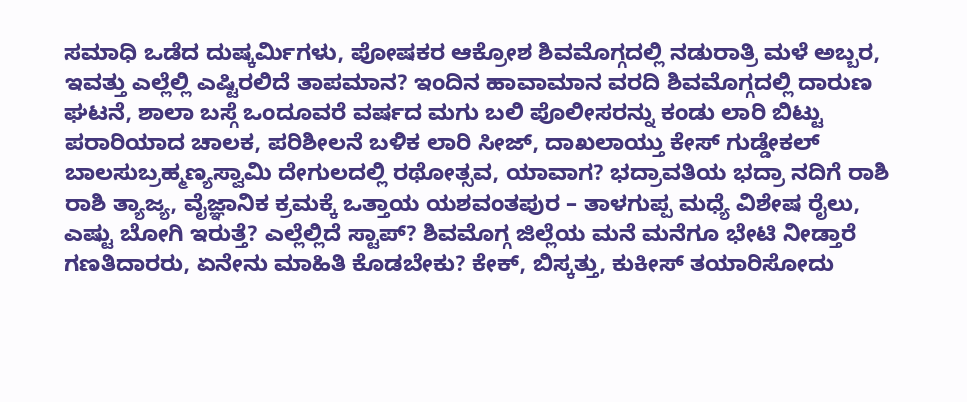ಸಮಾಧಿ ಒಡೆದ ದುಷ್ಕರ್ಮಿಗಳು, ಪೋಷಕರ ಆಕ್ರೋಶ ಶಿವಮೊಗ್ಗದಲ್ಲಿ ನಡುರಾತ್ರಿ ಮಳೆ ಅಬ್ಬರ, ಇವತ್ತು ಎಲ್ಲೆಲ್ಲಿ ಎಷ್ಟಿರಲಿದೆ ತಾಪಮಾನ? ಇಂದಿನ ಹಾವಾಮಾನ ವರದಿ ಶಿವಮೊಗ್ಗದಲ್ಲಿ ದಾರುಣ ಘಟನೆ, ಶಾಲಾ ಬಸ್ಗೆ ಒಂದೂವರೆ ವರ್ಷದ ಮಗು ಬಲಿ ಪೊಲೀಸರನ್ನು ಕಂಡು ಲಾರಿ ಬಿಟ್ಟು ಪರಾರಿಯಾದ ಚಾಲಕ, ಪರಿಶೀಲನೆ ಬಳಿಕ ಲಾರಿ ಸೀಜ್, ದಾಖಲಾಯ್ತು ಕೇಸ್ ಗುಡ್ಡೇಕಲ್ ಬಾಲಸುಬ್ರಹ್ಮಣ್ಯಸ್ವಾಮಿ ದೇಗುಲದಲ್ಲಿ ರಥೋತ್ಸವ, ಯಾವಾಗ? ಭದ್ರಾವತಿಯ ಭದ್ರಾ ನದಿಗೆ ರಾಶಿ ರಾಶಿ ತ್ಯಾಜ್ಯ, ವೈಜ್ಞಾನಿಕ ಕ್ರಮಕ್ಕೆ ಒತ್ತಾಯ ಯಶವಂತಪುರ – ತಾಳಗುಪ್ಪ ಮಧ್ಯೆ ವಿಶೇಷ ರೈಲು, ಎಷ್ಟು ಬೋಗಿ ಇರುತ್ತೆ? ಎಲ್ಲೆಲ್ಲಿದೆ ಸ್ಟಾಪ್? ಶಿವಮೊಗ್ಗ ಜಿಲ್ಲೆಯ ಮನೆ ಮನೆಗೂ ಭೇಟಿ ನೀಡ್ತಾರೆ ಗಣತಿದಾರರು, ಏನೇನು ಮಾಹಿತಿ ಕೊಡಬೇಕು? ಕೇಕ್, ಬಿಸ್ಕತ್ತು, ಕುಕೀಸ್ ತಯಾರಿಸೋದು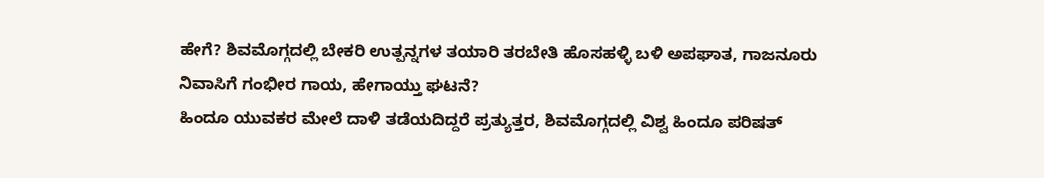ಹೇಗೆ? ಶಿವಮೊಗ್ಗದಲ್ಲಿ ಬೇಕರಿ ಉತ್ಪನ್ನಗಳ ತಯಾರಿ ತರಬೇತಿ ಹೊಸಹಳ್ಳಿ ಬಳಿ ಅಪಘಾತ, ಗಾಜನೂರು ನಿವಾಸಿಗೆ ಗಂಭೀರ ಗಾಯ, ಹೇಗಾಯ್ತು ಘಟನೆ?
ಹಿಂದೂ ಯುವಕರ ಮೇಲೆ ದಾಳಿ ತಡೆಯದಿದ್ದರೆ ಪ್ರತ್ಯುತ್ತರ, ಶಿವಮೊಗ್ಗದಲ್ಲಿ ವಿಶ್ವ ಹಿಂದೂ ಪರಿಷತ್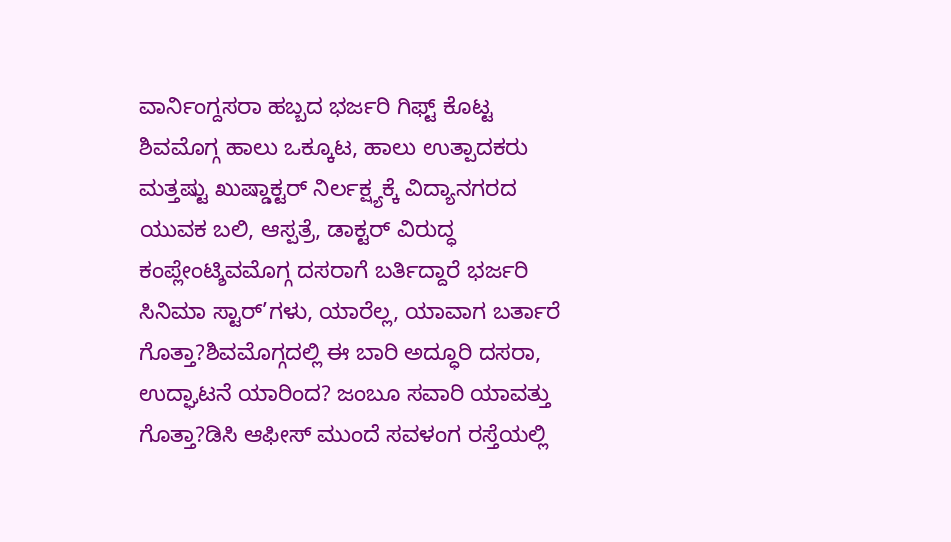ವಾರ್ನಿಂಗ್ದಸರಾ ಹಬ್ಬದ ಭರ್ಜರಿ ಗಿಫ್ಟ್ ಕೊಟ್ಟ ಶಿವಮೊಗ್ಗ ಹಾಲು ಒಕ್ಕೂಟ, ಹಾಲು ಉತ್ಪಾದಕರು ಮತ್ತಷ್ಟು ಖುಷ್ಡಾಕ್ಟರ್ ನಿರ್ಲಕ್ಷ್ಯಕ್ಕೆ ವಿದ್ಯಾನಗರದ ಯುವಕ ಬಲಿ, ಆಸ್ಪತ್ರೆ, ಡಾಕ್ಟರ್ ವಿರುದ್ಧ ಕಂಪ್ಲೇಂಟ್ಶಿವಮೊಗ್ಗ ದಸರಾಗೆ ಬರ್ತಿದ್ದಾರೆ ಭರ್ಜರಿ ಸಿನಿಮಾ ಸ್ಟಾರ್’ಗಳು, ಯಾರೆಲ್ಲ, ಯಾವಾಗ ಬರ್ತಾರೆ ಗೊತ್ತಾ?ಶಿವಮೊಗ್ಗದಲ್ಲಿ ಈ ಬಾರಿ ಅದ್ಧೂರಿ ದಸರಾ, ಉದ್ಘಾಟನೆ ಯಾರಿಂದ? ಜಂಬೂ ಸವಾರಿ ಯಾವತ್ತು ಗೊತ್ತಾ?ಡಿಸಿ ಆಫೀಸ್ ಮುಂದೆ ಸವಳಂಗ ರಸ್ತೆಯಲ್ಲಿ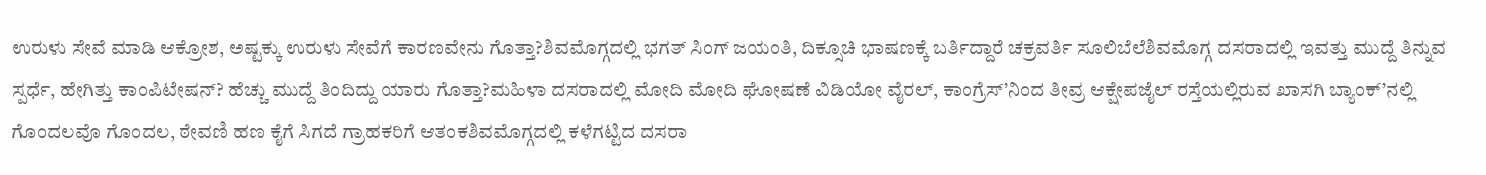ಉರುಳು ಸೇವೆ ಮಾಡಿ ಆಕ್ರೋಶ, ಅಷ್ಟಕ್ಕು ಉರುಳು ಸೇವೆಗೆ ಕಾರಣವೇನು ಗೊತ್ತಾ?ಶಿವಮೊಗ್ಗದಲ್ಲಿ ಭಗತ್ ಸಿಂಗ್ ಜಯಂತಿ, ದಿಕ್ಸೂಚಿ ಭಾಷಣಕ್ಕೆ ಬರ್ತಿದ್ದಾರೆ ಚಕ್ರವರ್ತಿ ಸೂಲಿಬೆಲೆಶಿವಮೊಗ್ಗ ದಸರಾದಲ್ಲಿ ಇವತ್ತು ಮುದ್ದೆ ತಿನ್ನುವ ಸ್ಪರ್ಧೆ, ಹೇಗಿತ್ತು ಕಾಂಪಿಟೇಷನ್? ಹೆಚ್ಚು ಮುದ್ದೆ ತಿಂದಿದ್ದು ಯಾರು ಗೊತ್ತಾ?ಮಹಿಳಾ ದಸರಾದಲ್ಲಿ ಮೋದಿ ಮೋದಿ ಘೋಷಣೆ ವಿಡಿಯೋ ವೈರಲ್, ಕಾಂಗ್ರೆಸ್’ನಿಂದ ತೀವ್ರ ಆಕ್ಷೇಪಜೈಲ್ ರಸ್ತೆಯಲ್ಲಿರುವ ಖಾಸಗಿ ಬ್ಯಾಂಕ್’ನಲ್ಲಿ ಗೊಂದಲವೊ ಗೊಂದಲ, ಠೇವಣಿ ಹಣ ಕೈಗೆ ಸಿಗದೆ ಗ್ರಾಹಕರಿಗೆ ಆತಂಕಶಿವಮೊಗ್ಗದಲ್ಲಿ ಕಳೆಗಟ್ಟಿದ ದಸರಾ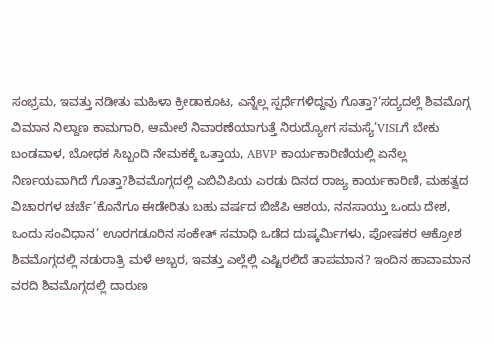ಸಂಭ್ರಮ, ಇವತ್ತು ನಡೀತು ಮಹಿಳಾ ಕ್ರೀಡಾಕೂಟ, ಎನ್ನೆಲ್ಲ ಸ್ಪರ್ಧೆಗಳಿದ್ದವು ಗೊತ್ತಾ?‘ಸದ್ಯದಲ್ಲೆ ಶಿವಮೊಗ್ಗ ವಿಮಾನ ನಿಲ್ದಾಣ ಕಾಮಗಾರಿ, ಆಮೇಲೆ ನಿವಾರಣೆಯಾಗುತ್ತೆ ನಿರುದ್ಯೋಗ ಸಮಸ್ಯೆ’VISLಗೆ ಬೇಕು ಬಂಡವಾಳ, ಬೋಧಕ ಸಿಬ್ಬಂದಿ ನೇಮಕಕ್ಕೆ ಒತ್ತಾಯ, ABVP ಕಾರ್ಯಕಾರಿಣಿಯಲ್ಲಿ ಏನೆಲ್ಲ ನಿರ್ಣಯವಾಗಿದೆ ಗೊತ್ತಾ?ಶಿವಮೊಗ್ಗದಲ್ಲಿ ಎಬಿವಿಪಿಯ ಎರಡು ದಿನದ ರಾಜ್ಯ ಕಾರ್ಯಕಾರಿಣಿ, ಮಹತ್ವದ ವಿಚಾರಗಳ ಚರ್ಚೆ‘ಕೊನೆಗೂ ಈಡೇರಿತು ಬಹು ವರ್ಷದ ಬಿಜೆಪಿ ಆಶಯ, ನನಸಾಯ್ತು ಒಂದು ದೇಶ, ಒಂದು ಸಂವಿಧಾನ’ ಊರಗಡೂರಿನ ಸಂಕೇತ್ ಸಮಾಧಿ ಒಡೆದ ದುಷ್ಕರ್ಮಿಗಳು, ಪೋಷಕರ ಆಕ್ರೋಶ ಶಿವಮೊಗ್ಗದಲ್ಲಿ ನಡುರಾತ್ರಿ ಮಳೆ ಅಬ್ಬರ, ಇವತ್ತು ಎಲ್ಲೆಲ್ಲಿ ಎಷ್ಟಿರಲಿದೆ ತಾಪಮಾನ? ಇಂದಿನ ಹಾವಾಮಾನ ವರದಿ ಶಿವಮೊಗ್ಗದಲ್ಲಿ ದಾರುಣ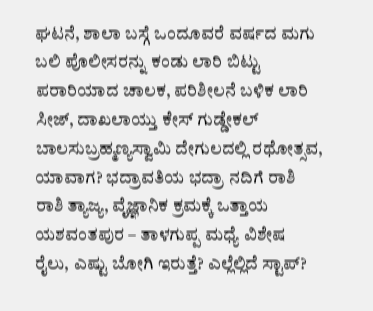ಘಟನೆ, ಶಾಲಾ ಬಸ್ಗೆ ಒಂದೂವರೆ ವರ್ಷದ ಮಗು ಬಲಿ ಪೊಲೀಸರನ್ನು ಕಂಡು ಲಾರಿ ಬಿಟ್ಟು ಪರಾರಿಯಾದ ಚಾಲಕ, ಪರಿಶೀಲನೆ ಬಳಿಕ ಲಾರಿ ಸೀಜ್, ದಾಖಲಾಯ್ತು ಕೇಸ್ ಗುಡ್ಡೇಕಲ್ ಬಾಲಸುಬ್ರಹ್ಮಣ್ಯಸ್ವಾಮಿ ದೇಗುಲದಲ್ಲಿ ರಥೋತ್ಸವ, ಯಾವಾಗ? ಭದ್ರಾವತಿಯ ಭದ್ರಾ ನದಿಗೆ ರಾಶಿ ರಾಶಿ ತ್ಯಾಜ್ಯ, ವೈಜ್ಞಾನಿಕ ಕ್ರಮಕ್ಕೆ ಒತ್ತಾಯ ಯಶವಂತಪುರ – ತಾಳಗುಪ್ಪ ಮಧ್ಯೆ ವಿಶೇಷ ರೈಲು, ಎಷ್ಟು ಬೋಗಿ ಇರುತ್ತೆ? ಎಲ್ಲೆಲ್ಲಿದೆ ಸ್ಟಾಪ್?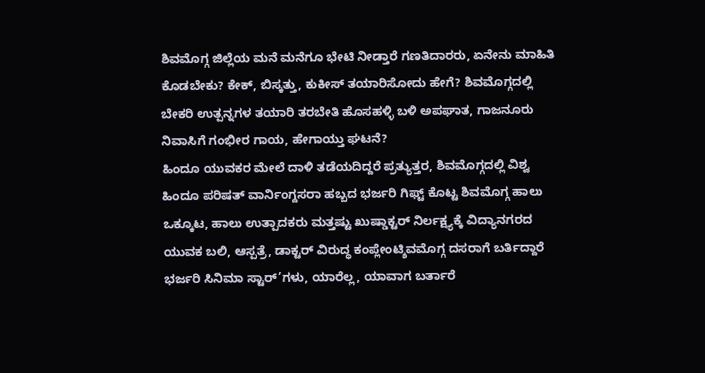ಶಿವಮೊಗ್ಗ ಜಿಲ್ಲೆಯ ಮನೆ ಮನೆಗೂ ಭೇಟಿ ನೀಡ್ತಾರೆ ಗಣತಿದಾರರು, ಏನೇನು ಮಾಹಿತಿ ಕೊಡಬೇಕು? ಕೇಕ್, ಬಿಸ್ಕತ್ತು, ಕುಕೀಸ್ ತಯಾರಿಸೋದು ಹೇಗೆ? ಶಿವಮೊಗ್ಗದಲ್ಲಿ ಬೇಕರಿ ಉತ್ಪನ್ನಗಳ ತಯಾರಿ ತರಬೇತಿ ಹೊಸಹಳ್ಳಿ ಬಳಿ ಅಪಘಾತ, ಗಾಜನೂರು ನಿವಾಸಿಗೆ ಗಂಭೀರ ಗಾಯ, ಹೇಗಾಯ್ತು ಘಟನೆ?
ಹಿಂದೂ ಯುವಕರ ಮೇಲೆ ದಾಳಿ ತಡೆಯದಿದ್ದರೆ ಪ್ರತ್ಯುತ್ತರ, ಶಿವಮೊಗ್ಗದಲ್ಲಿ ವಿಶ್ವ ಹಿಂದೂ ಪರಿಷತ್ ವಾರ್ನಿಂಗ್ದಸರಾ ಹಬ್ಬದ ಭರ್ಜರಿ ಗಿಫ್ಟ್ ಕೊಟ್ಟ ಶಿವಮೊಗ್ಗ ಹಾಲು ಒಕ್ಕೂಟ, ಹಾಲು ಉತ್ಪಾದಕರು ಮತ್ತಷ್ಟು ಖುಷ್ಡಾಕ್ಟರ್ ನಿರ್ಲಕ್ಷ್ಯಕ್ಕೆ ವಿದ್ಯಾನಗರದ ಯುವಕ ಬಲಿ, ಆಸ್ಪತ್ರೆ, ಡಾಕ್ಟರ್ ವಿರುದ್ಧ ಕಂಪ್ಲೇಂಟ್ಶಿವಮೊಗ್ಗ ದಸರಾಗೆ ಬರ್ತಿದ್ದಾರೆ ಭರ್ಜರಿ ಸಿನಿಮಾ ಸ್ಟಾರ್’ಗಳು, ಯಾರೆಲ್ಲ, ಯಾವಾಗ ಬರ್ತಾರೆ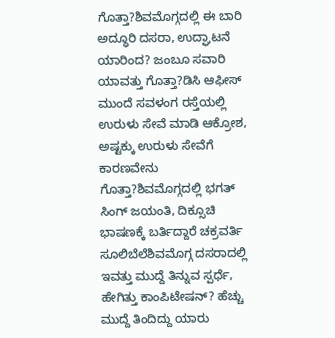ಗೊತ್ತಾ?ಶಿವಮೊಗ್ಗದಲ್ಲಿ ಈ ಬಾರಿ ಅದ್ಧೂರಿ ದಸರಾ, ಉದ್ಘಾಟನೆ ಯಾರಿಂದ? ಜಂಬೂ ಸವಾರಿ ಯಾವತ್ತು ಗೊತ್ತಾ?ಡಿಸಿ ಆಫೀಸ್ ಮುಂದೆ ಸವಳಂಗ ರಸ್ತೆಯಲ್ಲಿ ಉರುಳು ಸೇವೆ ಮಾಡಿ ಆಕ್ರೋಶ, ಅಷ್ಟಕ್ಕು ಉರುಳು ಸೇವೆಗೆ ಕಾರಣವೇನು ಗೊತ್ತಾ?ಶಿವಮೊಗ್ಗದಲ್ಲಿ ಭಗತ್ ಸಿಂಗ್ ಜಯಂತಿ, ದಿಕ್ಸೂಚಿ ಭಾಷಣಕ್ಕೆ ಬರ್ತಿದ್ದಾರೆ ಚಕ್ರವರ್ತಿ ಸೂಲಿಬೆಲೆಶಿವಮೊಗ್ಗ ದಸರಾದಲ್ಲಿ ಇವತ್ತು ಮುದ್ದೆ ತಿನ್ನುವ ಸ್ಪರ್ಧೆ, ಹೇಗಿತ್ತು ಕಾಂಪಿಟೇಷನ್? ಹೆಚ್ಚು ಮುದ್ದೆ ತಿಂದಿದ್ದು ಯಾರು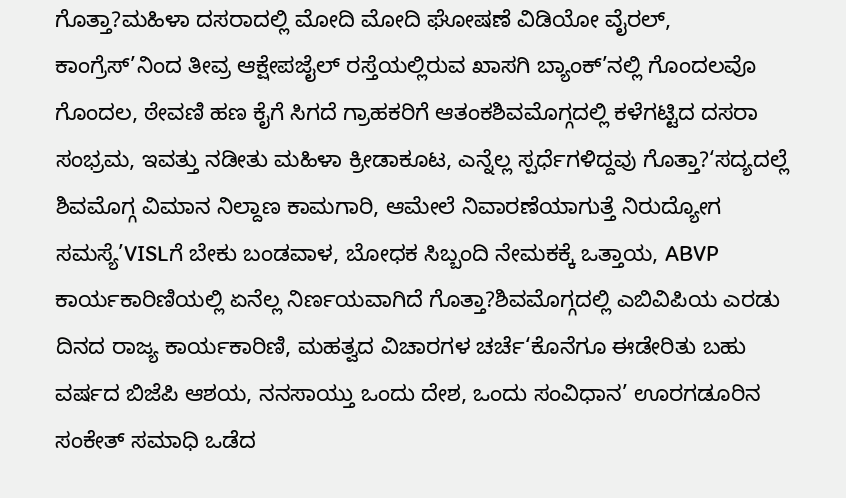ಗೊತ್ತಾ?ಮಹಿಳಾ ದಸರಾದಲ್ಲಿ ಮೋದಿ ಮೋದಿ ಘೋಷಣೆ ವಿಡಿಯೋ ವೈರಲ್, ಕಾಂಗ್ರೆಸ್’ನಿಂದ ತೀವ್ರ ಆಕ್ಷೇಪಜೈಲ್ ರಸ್ತೆಯಲ್ಲಿರುವ ಖಾಸಗಿ ಬ್ಯಾಂಕ್’ನಲ್ಲಿ ಗೊಂದಲವೊ ಗೊಂದಲ, ಠೇವಣಿ ಹಣ ಕೈಗೆ ಸಿಗದೆ ಗ್ರಾಹಕರಿಗೆ ಆತಂಕಶಿವಮೊಗ್ಗದಲ್ಲಿ ಕಳೆಗಟ್ಟಿದ ದಸರಾ ಸಂಭ್ರಮ, ಇವತ್ತು ನಡೀತು ಮಹಿಳಾ ಕ್ರೀಡಾಕೂಟ, ಎನ್ನೆಲ್ಲ ಸ್ಪರ್ಧೆಗಳಿದ್ದವು ಗೊತ್ತಾ?‘ಸದ್ಯದಲ್ಲೆ ಶಿವಮೊಗ್ಗ ವಿಮಾನ ನಿಲ್ದಾಣ ಕಾಮಗಾರಿ, ಆಮೇಲೆ ನಿವಾರಣೆಯಾಗುತ್ತೆ ನಿರುದ್ಯೋಗ ಸಮಸ್ಯೆ’VISLಗೆ ಬೇಕು ಬಂಡವಾಳ, ಬೋಧಕ ಸಿಬ್ಬಂದಿ ನೇಮಕಕ್ಕೆ ಒತ್ತಾಯ, ABVP ಕಾರ್ಯಕಾರಿಣಿಯಲ್ಲಿ ಏನೆಲ್ಲ ನಿರ್ಣಯವಾಗಿದೆ ಗೊತ್ತಾ?ಶಿವಮೊಗ್ಗದಲ್ಲಿ ಎಬಿವಿಪಿಯ ಎರಡು ದಿನದ ರಾಜ್ಯ ಕಾರ್ಯಕಾರಿಣಿ, ಮಹತ್ವದ ವಿಚಾರಗಳ ಚರ್ಚೆ‘ಕೊನೆಗೂ ಈಡೇರಿತು ಬಹು ವರ್ಷದ ಬಿಜೆಪಿ ಆಶಯ, ನನಸಾಯ್ತು ಒಂದು ದೇಶ, ಒಂದು ಸಂವಿಧಾನ’ ಊರಗಡೂರಿನ ಸಂಕೇತ್ ಸಮಾಧಿ ಒಡೆದ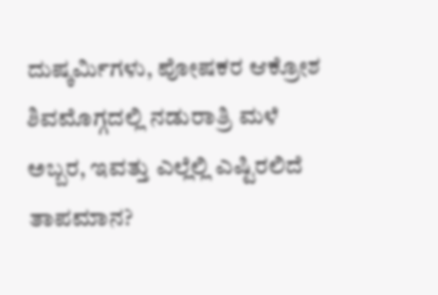ದುಷ್ಕರ್ಮಿಗಳು, ಪೋಷಕರ ಆಕ್ರೋಶ ಶಿವಮೊಗ್ಗದಲ್ಲಿ ನಡುರಾತ್ರಿ ಮಳೆ ಅಬ್ಬರ, ಇವತ್ತು ಎಲ್ಲೆಲ್ಲಿ ಎಷ್ಟಿರಲಿದೆ ತಾಪಮಾನ?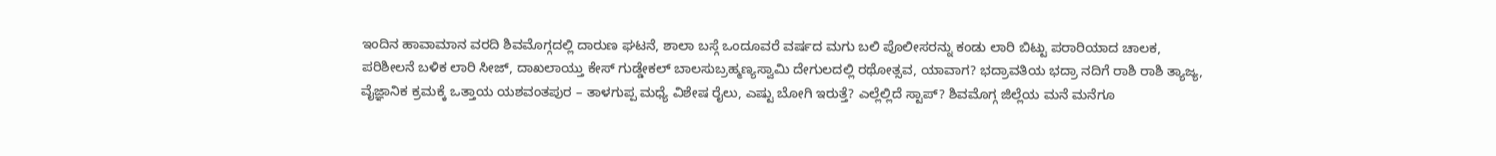ಇಂದಿನ ಹಾವಾಮಾನ ವರದಿ ಶಿವಮೊಗ್ಗದಲ್ಲಿ ದಾರುಣ ಘಟನೆ, ಶಾಲಾ ಬಸ್ಗೆ ಒಂದೂವರೆ ವರ್ಷದ ಮಗು ಬಲಿ ಪೊಲೀಸರನ್ನು ಕಂಡು ಲಾರಿ ಬಿಟ್ಟು ಪರಾರಿಯಾದ ಚಾಲಕ, ಪರಿಶೀಲನೆ ಬಳಿಕ ಲಾರಿ ಸೀಜ್, ದಾಖಲಾಯ್ತು ಕೇಸ್ ಗುಡ್ಡೇಕಲ್ ಬಾಲಸುಬ್ರಹ್ಮಣ್ಯಸ್ವಾಮಿ ದೇಗುಲದಲ್ಲಿ ರಥೋತ್ಸವ, ಯಾವಾಗ? ಭದ್ರಾವತಿಯ ಭದ್ರಾ ನದಿಗೆ ರಾಶಿ ರಾಶಿ ತ್ಯಾಜ್ಯ, ವೈಜ್ಞಾನಿಕ ಕ್ರಮಕ್ಕೆ ಒತ್ತಾಯ ಯಶವಂತಪುರ – ತಾಳಗುಪ್ಪ ಮಧ್ಯೆ ವಿಶೇಷ ರೈಲು, ಎಷ್ಟು ಬೋಗಿ ಇರುತ್ತೆ? ಎಲ್ಲೆಲ್ಲಿದೆ ಸ್ಟಾಪ್? ಶಿವಮೊಗ್ಗ ಜಿಲ್ಲೆಯ ಮನೆ ಮನೆಗೂ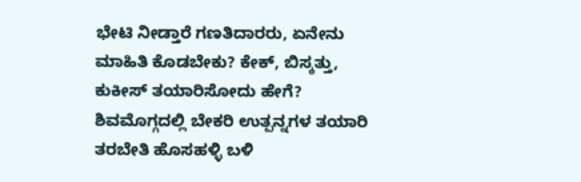ಭೇಟಿ ನೀಡ್ತಾರೆ ಗಣತಿದಾರರು, ಏನೇನು ಮಾಹಿತಿ ಕೊಡಬೇಕು? ಕೇಕ್, ಬಿಸ್ಕತ್ತು, ಕುಕೀಸ್ ತಯಾರಿಸೋದು ಹೇಗೆ? ಶಿವಮೊಗ್ಗದಲ್ಲಿ ಬೇಕರಿ ಉತ್ಪನ್ನಗಳ ತಯಾರಿ ತರಬೇತಿ ಹೊಸಹಳ್ಳಿ ಬಳಿ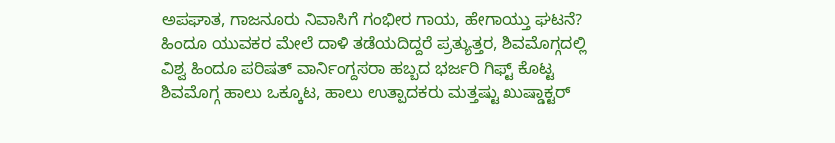ಅಪಘಾತ, ಗಾಜನೂರು ನಿವಾಸಿಗೆ ಗಂಭೀರ ಗಾಯ, ಹೇಗಾಯ್ತು ಘಟನೆ?
ಹಿಂದೂ ಯುವಕರ ಮೇಲೆ ದಾಳಿ ತಡೆಯದಿದ್ದರೆ ಪ್ರತ್ಯುತ್ತರ, ಶಿವಮೊಗ್ಗದಲ್ಲಿ ವಿಶ್ವ ಹಿಂದೂ ಪರಿಷತ್ ವಾರ್ನಿಂಗ್ದಸರಾ ಹಬ್ಬದ ಭರ್ಜರಿ ಗಿಫ್ಟ್ ಕೊಟ್ಟ ಶಿವಮೊಗ್ಗ ಹಾಲು ಒಕ್ಕೂಟ, ಹಾಲು ಉತ್ಪಾದಕರು ಮತ್ತಷ್ಟು ಖುಷ್ಡಾಕ್ಟರ್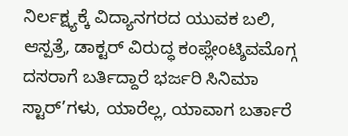ನಿರ್ಲಕ್ಷ್ಯಕ್ಕೆ ವಿದ್ಯಾನಗರದ ಯುವಕ ಬಲಿ, ಆಸ್ಪತ್ರೆ, ಡಾಕ್ಟರ್ ವಿರುದ್ಧ ಕಂಪ್ಲೇಂಟ್ಶಿವಮೊಗ್ಗ ದಸರಾಗೆ ಬರ್ತಿದ್ದಾರೆ ಭರ್ಜರಿ ಸಿನಿಮಾ ಸ್ಟಾರ್’ಗಳು, ಯಾರೆಲ್ಲ, ಯಾವಾಗ ಬರ್ತಾರೆ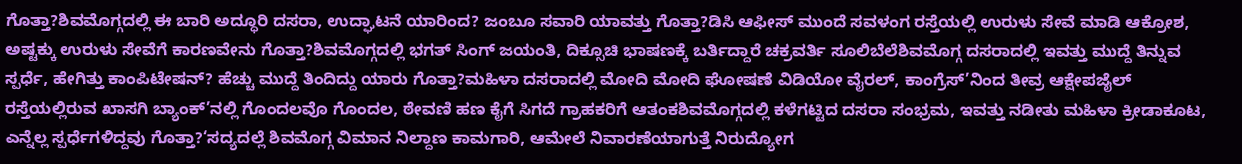ಗೊತ್ತಾ?ಶಿವಮೊಗ್ಗದಲ್ಲಿ ಈ ಬಾರಿ ಅದ್ಧೂರಿ ದಸರಾ, ಉದ್ಘಾಟನೆ ಯಾರಿಂದ? ಜಂಬೂ ಸವಾರಿ ಯಾವತ್ತು ಗೊತ್ತಾ?ಡಿಸಿ ಆಫೀಸ್ ಮುಂದೆ ಸವಳಂಗ ರಸ್ತೆಯಲ್ಲಿ ಉರುಳು ಸೇವೆ ಮಾಡಿ ಆಕ್ರೋಶ, ಅಷ್ಟಕ್ಕು ಉರುಳು ಸೇವೆಗೆ ಕಾರಣವೇನು ಗೊತ್ತಾ?ಶಿವಮೊಗ್ಗದಲ್ಲಿ ಭಗತ್ ಸಿಂಗ್ ಜಯಂತಿ, ದಿಕ್ಸೂಚಿ ಭಾಷಣಕ್ಕೆ ಬರ್ತಿದ್ದಾರೆ ಚಕ್ರವರ್ತಿ ಸೂಲಿಬೆಲೆಶಿವಮೊಗ್ಗ ದಸರಾದಲ್ಲಿ ಇವತ್ತು ಮುದ್ದೆ ತಿನ್ನುವ ಸ್ಪರ್ಧೆ, ಹೇಗಿತ್ತು ಕಾಂಪಿಟೇಷನ್? ಹೆಚ್ಚು ಮುದ್ದೆ ತಿಂದಿದ್ದು ಯಾರು ಗೊತ್ತಾ?ಮಹಿಳಾ ದಸರಾದಲ್ಲಿ ಮೋದಿ ಮೋದಿ ಘೋಷಣೆ ವಿಡಿಯೋ ವೈರಲ್, ಕಾಂಗ್ರೆಸ್’ನಿಂದ ತೀವ್ರ ಆಕ್ಷೇಪಜೈಲ್ ರಸ್ತೆಯಲ್ಲಿರುವ ಖಾಸಗಿ ಬ್ಯಾಂಕ್’ನಲ್ಲಿ ಗೊಂದಲವೊ ಗೊಂದಲ, ಠೇವಣಿ ಹಣ ಕೈಗೆ ಸಿಗದೆ ಗ್ರಾಹಕರಿಗೆ ಆತಂಕಶಿವಮೊಗ್ಗದಲ್ಲಿ ಕಳೆಗಟ್ಟಿದ ದಸರಾ ಸಂಭ್ರಮ, ಇವತ್ತು ನಡೀತು ಮಹಿಳಾ ಕ್ರೀಡಾಕೂಟ, ಎನ್ನೆಲ್ಲ ಸ್ಪರ್ಧೆಗಳಿದ್ದವು ಗೊತ್ತಾ?‘ಸದ್ಯದಲ್ಲೆ ಶಿವಮೊಗ್ಗ ವಿಮಾನ ನಿಲ್ದಾಣ ಕಾಮಗಾರಿ, ಆಮೇಲೆ ನಿವಾರಣೆಯಾಗುತ್ತೆ ನಿರುದ್ಯೋಗ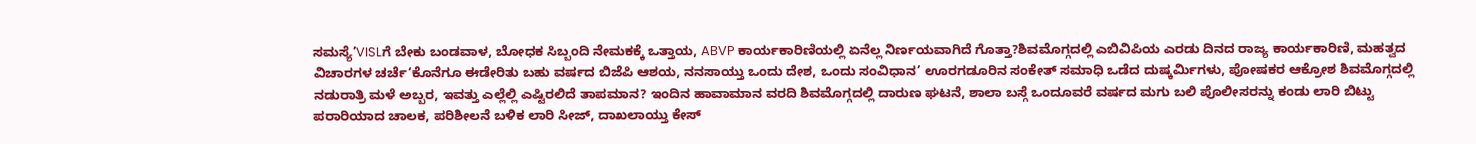ಸಮಸ್ಯೆ’VISLಗೆ ಬೇಕು ಬಂಡವಾಳ, ಬೋಧಕ ಸಿಬ್ಬಂದಿ ನೇಮಕಕ್ಕೆ ಒತ್ತಾಯ, ABVP ಕಾರ್ಯಕಾರಿಣಿಯಲ್ಲಿ ಏನೆಲ್ಲ ನಿರ್ಣಯವಾಗಿದೆ ಗೊತ್ತಾ?ಶಿವಮೊಗ್ಗದಲ್ಲಿ ಎಬಿವಿಪಿಯ ಎರಡು ದಿನದ ರಾಜ್ಯ ಕಾರ್ಯಕಾರಿಣಿ, ಮಹತ್ವದ ವಿಚಾರಗಳ ಚರ್ಚೆ‘ಕೊನೆಗೂ ಈಡೇರಿತು ಬಹು ವರ್ಷದ ಬಿಜೆಪಿ ಆಶಯ, ನನಸಾಯ್ತು ಒಂದು ದೇಶ, ಒಂದು ಸಂವಿಧಾನ’ ಊರಗಡೂರಿನ ಸಂಕೇತ್ ಸಮಾಧಿ ಒಡೆದ ದುಷ್ಕರ್ಮಿಗಳು, ಪೋಷಕರ ಆಕ್ರೋಶ ಶಿವಮೊಗ್ಗದಲ್ಲಿ ನಡುರಾತ್ರಿ ಮಳೆ ಅಬ್ಬರ, ಇವತ್ತು ಎಲ್ಲೆಲ್ಲಿ ಎಷ್ಟಿರಲಿದೆ ತಾಪಮಾನ? ಇಂದಿನ ಹಾವಾಮಾನ ವರದಿ ಶಿವಮೊಗ್ಗದಲ್ಲಿ ದಾರುಣ ಘಟನೆ, ಶಾಲಾ ಬಸ್ಗೆ ಒಂದೂವರೆ ವರ್ಷದ ಮಗು ಬಲಿ ಪೊಲೀಸರನ್ನು ಕಂಡು ಲಾರಿ ಬಿಟ್ಟು ಪರಾರಿಯಾದ ಚಾಲಕ, ಪರಿಶೀಲನೆ ಬಳಿಕ ಲಾರಿ ಸೀಜ್, ದಾಖಲಾಯ್ತು ಕೇಸ್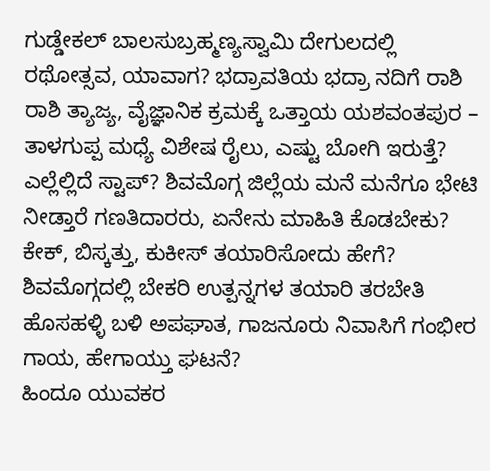ಗುಡ್ಡೇಕಲ್ ಬಾಲಸುಬ್ರಹ್ಮಣ್ಯಸ್ವಾಮಿ ದೇಗುಲದಲ್ಲಿ ರಥೋತ್ಸವ, ಯಾವಾಗ? ಭದ್ರಾವತಿಯ ಭದ್ರಾ ನದಿಗೆ ರಾಶಿ ರಾಶಿ ತ್ಯಾಜ್ಯ, ವೈಜ್ಞಾನಿಕ ಕ್ರಮಕ್ಕೆ ಒತ್ತಾಯ ಯಶವಂತಪುರ – ತಾಳಗುಪ್ಪ ಮಧ್ಯೆ ವಿಶೇಷ ರೈಲು, ಎಷ್ಟು ಬೋಗಿ ಇರುತ್ತೆ? ಎಲ್ಲೆಲ್ಲಿದೆ ಸ್ಟಾಪ್? ಶಿವಮೊಗ್ಗ ಜಿಲ್ಲೆಯ ಮನೆ ಮನೆಗೂ ಭೇಟಿ ನೀಡ್ತಾರೆ ಗಣತಿದಾರರು, ಏನೇನು ಮಾಹಿತಿ ಕೊಡಬೇಕು? ಕೇಕ್, ಬಿಸ್ಕತ್ತು, ಕುಕೀಸ್ ತಯಾರಿಸೋದು ಹೇಗೆ? ಶಿವಮೊಗ್ಗದಲ್ಲಿ ಬೇಕರಿ ಉತ್ಪನ್ನಗಳ ತಯಾರಿ ತರಬೇತಿ ಹೊಸಹಳ್ಳಿ ಬಳಿ ಅಪಘಾತ, ಗಾಜನೂರು ನಿವಾಸಿಗೆ ಗಂಭೀರ ಗಾಯ, ಹೇಗಾಯ್ತು ಘಟನೆ?
ಹಿಂದೂ ಯುವಕರ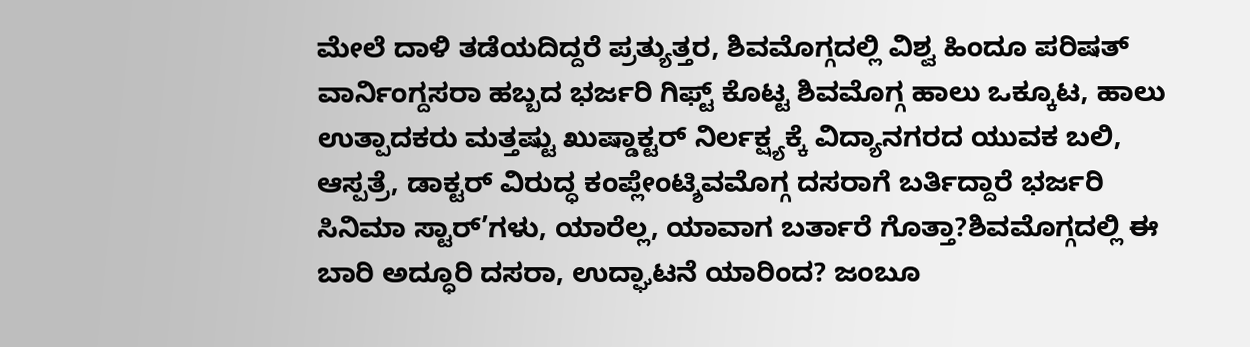ಮೇಲೆ ದಾಳಿ ತಡೆಯದಿದ್ದರೆ ಪ್ರತ್ಯುತ್ತರ, ಶಿವಮೊಗ್ಗದಲ್ಲಿ ವಿಶ್ವ ಹಿಂದೂ ಪರಿಷತ್ ವಾರ್ನಿಂಗ್ದಸರಾ ಹಬ್ಬದ ಭರ್ಜರಿ ಗಿಫ್ಟ್ ಕೊಟ್ಟ ಶಿವಮೊಗ್ಗ ಹಾಲು ಒಕ್ಕೂಟ, ಹಾಲು ಉತ್ಪಾದಕರು ಮತ್ತಷ್ಟು ಖುಷ್ಡಾಕ್ಟರ್ ನಿರ್ಲಕ್ಷ್ಯಕ್ಕೆ ವಿದ್ಯಾನಗರದ ಯುವಕ ಬಲಿ, ಆಸ್ಪತ್ರೆ, ಡಾಕ್ಟರ್ ವಿರುದ್ಧ ಕಂಪ್ಲೇಂಟ್ಶಿವಮೊಗ್ಗ ದಸರಾಗೆ ಬರ್ತಿದ್ದಾರೆ ಭರ್ಜರಿ ಸಿನಿಮಾ ಸ್ಟಾರ್’ಗಳು, ಯಾರೆಲ್ಲ, ಯಾವಾಗ ಬರ್ತಾರೆ ಗೊತ್ತಾ?ಶಿವಮೊಗ್ಗದಲ್ಲಿ ಈ ಬಾರಿ ಅದ್ಧೂರಿ ದಸರಾ, ಉದ್ಘಾಟನೆ ಯಾರಿಂದ? ಜಂಬೂ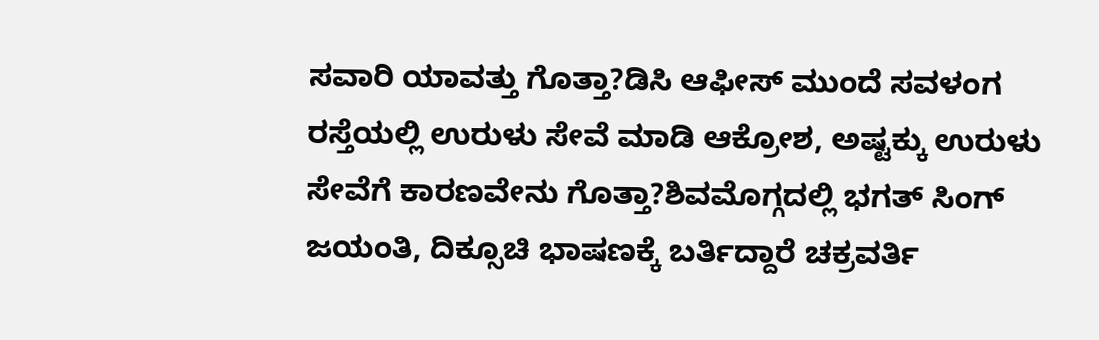ಸವಾರಿ ಯಾವತ್ತು ಗೊತ್ತಾ?ಡಿಸಿ ಆಫೀಸ್ ಮುಂದೆ ಸವಳಂಗ ರಸ್ತೆಯಲ್ಲಿ ಉರುಳು ಸೇವೆ ಮಾಡಿ ಆಕ್ರೋಶ, ಅಷ್ಟಕ್ಕು ಉರುಳು ಸೇವೆಗೆ ಕಾರಣವೇನು ಗೊತ್ತಾ?ಶಿವಮೊಗ್ಗದಲ್ಲಿ ಭಗತ್ ಸಿಂಗ್ ಜಯಂತಿ, ದಿಕ್ಸೂಚಿ ಭಾಷಣಕ್ಕೆ ಬರ್ತಿದ್ದಾರೆ ಚಕ್ರವರ್ತಿ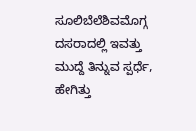ಸೂಲಿಬೆಲೆಶಿವಮೊಗ್ಗ ದಸರಾದಲ್ಲಿ ಇವತ್ತು ಮುದ್ದೆ ತಿನ್ನುವ ಸ್ಪರ್ಧೆ, ಹೇಗಿತ್ತು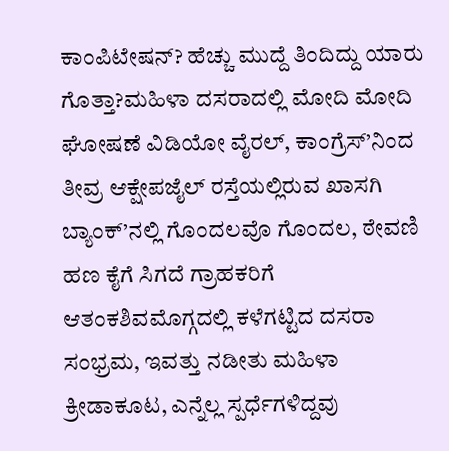ಕಾಂಪಿಟೇಷನ್? ಹೆಚ್ಚು ಮುದ್ದೆ ತಿಂದಿದ್ದು ಯಾರು ಗೊತ್ತಾ?ಮಹಿಳಾ ದಸರಾದಲ್ಲಿ ಮೋದಿ ಮೋದಿ ಘೋಷಣೆ ವಿಡಿಯೋ ವೈರಲ್, ಕಾಂಗ್ರೆಸ್’ನಿಂದ ತೀವ್ರ ಆಕ್ಷೇಪಜೈಲ್ ರಸ್ತೆಯಲ್ಲಿರುವ ಖಾಸಗಿ ಬ್ಯಾಂಕ್’ನಲ್ಲಿ ಗೊಂದಲವೊ ಗೊಂದಲ, ಠೇವಣಿ ಹಣ ಕೈಗೆ ಸಿಗದೆ ಗ್ರಾಹಕರಿಗೆ ಆತಂಕಶಿವಮೊಗ್ಗದಲ್ಲಿ ಕಳೆಗಟ್ಟಿದ ದಸರಾ ಸಂಭ್ರಮ, ಇವತ್ತು ನಡೀತು ಮಹಿಳಾ ಕ್ರೀಡಾಕೂಟ, ಎನ್ನೆಲ್ಲ ಸ್ಪರ್ಧೆಗಳಿದ್ದವು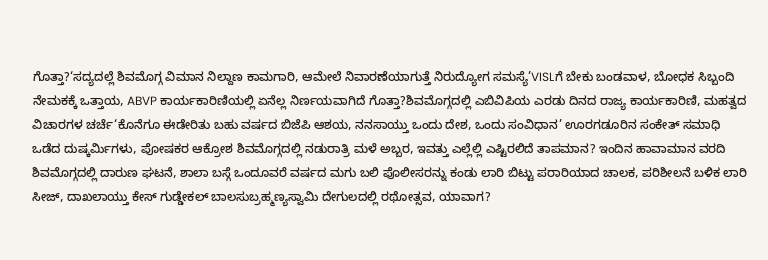ಗೊತ್ತಾ?‘ಸದ್ಯದಲ್ಲೆ ಶಿವಮೊಗ್ಗ ವಿಮಾನ ನಿಲ್ದಾಣ ಕಾಮಗಾರಿ, ಆಮೇಲೆ ನಿವಾರಣೆಯಾಗುತ್ತೆ ನಿರುದ್ಯೋಗ ಸಮಸ್ಯೆ’VISLಗೆ ಬೇಕು ಬಂಡವಾಳ, ಬೋಧಕ ಸಿಬ್ಬಂದಿ ನೇಮಕಕ್ಕೆ ಒತ್ತಾಯ, ABVP ಕಾರ್ಯಕಾರಿಣಿಯಲ್ಲಿ ಏನೆಲ್ಲ ನಿರ್ಣಯವಾಗಿದೆ ಗೊತ್ತಾ?ಶಿವಮೊಗ್ಗದಲ್ಲಿ ಎಬಿವಿಪಿಯ ಎರಡು ದಿನದ ರಾಜ್ಯ ಕಾರ್ಯಕಾರಿಣಿ, ಮಹತ್ವದ ವಿಚಾರಗಳ ಚರ್ಚೆ‘ಕೊನೆಗೂ ಈಡೇರಿತು ಬಹು ವರ್ಷದ ಬಿಜೆಪಿ ಆಶಯ, ನನಸಾಯ್ತು ಒಂದು ದೇಶ, ಒಂದು ಸಂವಿಧಾನ’ ಊರಗಡೂರಿನ ಸಂಕೇತ್ ಸಮಾಧಿ ಒಡೆದ ದುಷ್ಕರ್ಮಿಗಳು, ಪೋಷಕರ ಆಕ್ರೋಶ ಶಿವಮೊಗ್ಗದಲ್ಲಿ ನಡುರಾತ್ರಿ ಮಳೆ ಅಬ್ಬರ, ಇವತ್ತು ಎಲ್ಲೆಲ್ಲಿ ಎಷ್ಟಿರಲಿದೆ ತಾಪಮಾನ? ಇಂದಿನ ಹಾವಾಮಾನ ವರದಿ ಶಿವಮೊಗ್ಗದಲ್ಲಿ ದಾರುಣ ಘಟನೆ, ಶಾಲಾ ಬಸ್ಗೆ ಒಂದೂವರೆ ವರ್ಷದ ಮಗು ಬಲಿ ಪೊಲೀಸರನ್ನು ಕಂಡು ಲಾರಿ ಬಿಟ್ಟು ಪರಾರಿಯಾದ ಚಾಲಕ, ಪರಿಶೀಲನೆ ಬಳಿಕ ಲಾರಿ ಸೀಜ್, ದಾಖಲಾಯ್ತು ಕೇಸ್ ಗುಡ್ಡೇಕಲ್ ಬಾಲಸುಬ್ರಹ್ಮಣ್ಯಸ್ವಾಮಿ ದೇಗುಲದಲ್ಲಿ ರಥೋತ್ಸವ, ಯಾವಾಗ?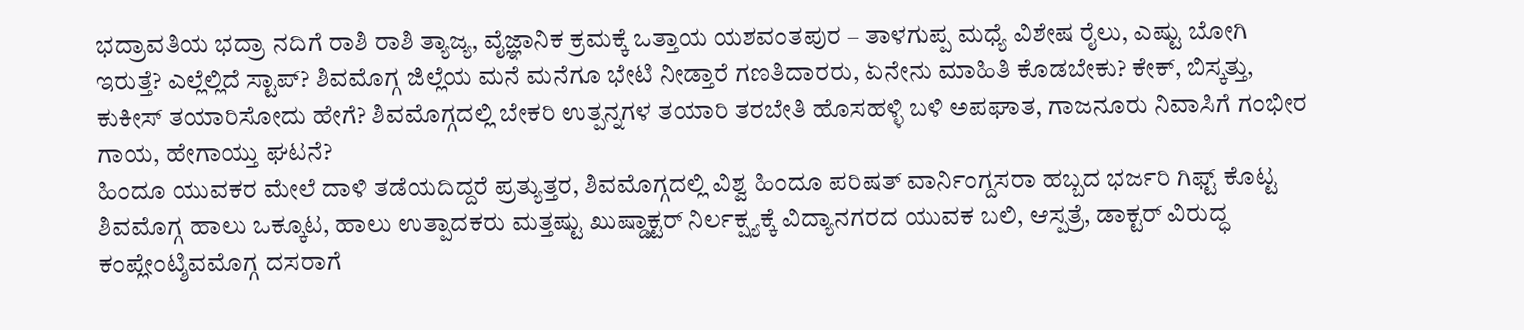ಭದ್ರಾವತಿಯ ಭದ್ರಾ ನದಿಗೆ ರಾಶಿ ರಾಶಿ ತ್ಯಾಜ್ಯ, ವೈಜ್ಞಾನಿಕ ಕ್ರಮಕ್ಕೆ ಒತ್ತಾಯ ಯಶವಂತಪುರ – ತಾಳಗುಪ್ಪ ಮಧ್ಯೆ ವಿಶೇಷ ರೈಲು, ಎಷ್ಟು ಬೋಗಿ ಇರುತ್ತೆ? ಎಲ್ಲೆಲ್ಲಿದೆ ಸ್ಟಾಪ್? ಶಿವಮೊಗ್ಗ ಜಿಲ್ಲೆಯ ಮನೆ ಮನೆಗೂ ಭೇಟಿ ನೀಡ್ತಾರೆ ಗಣತಿದಾರರು, ಏನೇನು ಮಾಹಿತಿ ಕೊಡಬೇಕು? ಕೇಕ್, ಬಿಸ್ಕತ್ತು, ಕುಕೀಸ್ ತಯಾರಿಸೋದು ಹೇಗೆ? ಶಿವಮೊಗ್ಗದಲ್ಲಿ ಬೇಕರಿ ಉತ್ಪನ್ನಗಳ ತಯಾರಿ ತರಬೇತಿ ಹೊಸಹಳ್ಳಿ ಬಳಿ ಅಪಘಾತ, ಗಾಜನೂರು ನಿವಾಸಿಗೆ ಗಂಭೀರ ಗಾಯ, ಹೇಗಾಯ್ತು ಘಟನೆ?
ಹಿಂದೂ ಯುವಕರ ಮೇಲೆ ದಾಳಿ ತಡೆಯದಿದ್ದರೆ ಪ್ರತ್ಯುತ್ತರ, ಶಿವಮೊಗ್ಗದಲ್ಲಿ ವಿಶ್ವ ಹಿಂದೂ ಪರಿಷತ್ ವಾರ್ನಿಂಗ್ದಸರಾ ಹಬ್ಬದ ಭರ್ಜರಿ ಗಿಫ್ಟ್ ಕೊಟ್ಟ ಶಿವಮೊಗ್ಗ ಹಾಲು ಒಕ್ಕೂಟ, ಹಾಲು ಉತ್ಪಾದಕರು ಮತ್ತಷ್ಟು ಖುಷ್ಡಾಕ್ಟರ್ ನಿರ್ಲಕ್ಷ್ಯಕ್ಕೆ ವಿದ್ಯಾನಗರದ ಯುವಕ ಬಲಿ, ಆಸ್ಪತ್ರೆ, ಡಾಕ್ಟರ್ ವಿರುದ್ಧ ಕಂಪ್ಲೇಂಟ್ಶಿವಮೊಗ್ಗ ದಸರಾಗೆ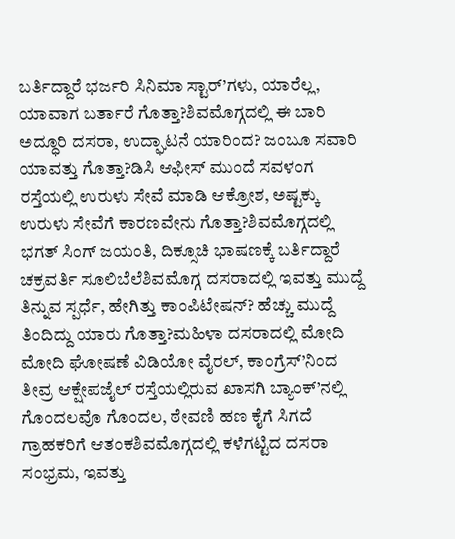ಬರ್ತಿದ್ದಾರೆ ಭರ್ಜರಿ ಸಿನಿಮಾ ಸ್ಟಾರ್’ಗಳು, ಯಾರೆಲ್ಲ, ಯಾವಾಗ ಬರ್ತಾರೆ ಗೊತ್ತಾ?ಶಿವಮೊಗ್ಗದಲ್ಲಿ ಈ ಬಾರಿ ಅದ್ಧೂರಿ ದಸರಾ, ಉದ್ಘಾಟನೆ ಯಾರಿಂದ? ಜಂಬೂ ಸವಾರಿ ಯಾವತ್ತು ಗೊತ್ತಾ?ಡಿಸಿ ಆಫೀಸ್ ಮುಂದೆ ಸವಳಂಗ ರಸ್ತೆಯಲ್ಲಿ ಉರುಳು ಸೇವೆ ಮಾಡಿ ಆಕ್ರೋಶ, ಅಷ್ಟಕ್ಕು ಉರುಳು ಸೇವೆಗೆ ಕಾರಣವೇನು ಗೊತ್ತಾ?ಶಿವಮೊಗ್ಗದಲ್ಲಿ ಭಗತ್ ಸಿಂಗ್ ಜಯಂತಿ, ದಿಕ್ಸೂಚಿ ಭಾಷಣಕ್ಕೆ ಬರ್ತಿದ್ದಾರೆ ಚಕ್ರವರ್ತಿ ಸೂಲಿಬೆಲೆಶಿವಮೊಗ್ಗ ದಸರಾದಲ್ಲಿ ಇವತ್ತು ಮುದ್ದೆ ತಿನ್ನುವ ಸ್ಪರ್ಧೆ, ಹೇಗಿತ್ತು ಕಾಂಪಿಟೇಷನ್? ಹೆಚ್ಚು ಮುದ್ದೆ ತಿಂದಿದ್ದು ಯಾರು ಗೊತ್ತಾ?ಮಹಿಳಾ ದಸರಾದಲ್ಲಿ ಮೋದಿ ಮೋದಿ ಘೋಷಣೆ ವಿಡಿಯೋ ವೈರಲ್, ಕಾಂಗ್ರೆಸ್’ನಿಂದ ತೀವ್ರ ಆಕ್ಷೇಪಜೈಲ್ ರಸ್ತೆಯಲ್ಲಿರುವ ಖಾಸಗಿ ಬ್ಯಾಂಕ್’ನಲ್ಲಿ ಗೊಂದಲವೊ ಗೊಂದಲ, ಠೇವಣಿ ಹಣ ಕೈಗೆ ಸಿಗದೆ ಗ್ರಾಹಕರಿಗೆ ಆತಂಕಶಿವಮೊಗ್ಗದಲ್ಲಿ ಕಳೆಗಟ್ಟಿದ ದಸರಾ ಸಂಭ್ರಮ, ಇವತ್ತು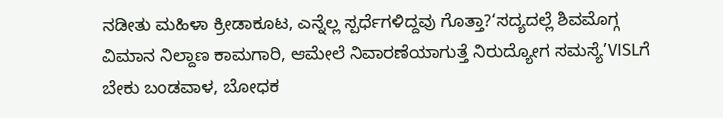ನಡೀತು ಮಹಿಳಾ ಕ್ರೀಡಾಕೂಟ, ಎನ್ನೆಲ್ಲ ಸ್ಪರ್ಧೆಗಳಿದ್ದವು ಗೊತ್ತಾ?‘ಸದ್ಯದಲ್ಲೆ ಶಿವಮೊಗ್ಗ ವಿಮಾನ ನಿಲ್ದಾಣ ಕಾಮಗಾರಿ, ಆಮೇಲೆ ನಿವಾರಣೆಯಾಗುತ್ತೆ ನಿರುದ್ಯೋಗ ಸಮಸ್ಯೆ’VISLಗೆ ಬೇಕು ಬಂಡವಾಳ, ಬೋಧಕ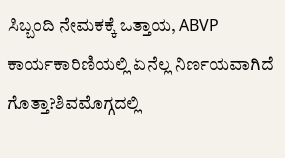ಸಿಬ್ಬಂದಿ ನೇಮಕಕ್ಕೆ ಒತ್ತಾಯ, ABVP ಕಾರ್ಯಕಾರಿಣಿಯಲ್ಲಿ ಏನೆಲ್ಲ ನಿರ್ಣಯವಾಗಿದೆ ಗೊತ್ತಾ?ಶಿವಮೊಗ್ಗದಲ್ಲಿ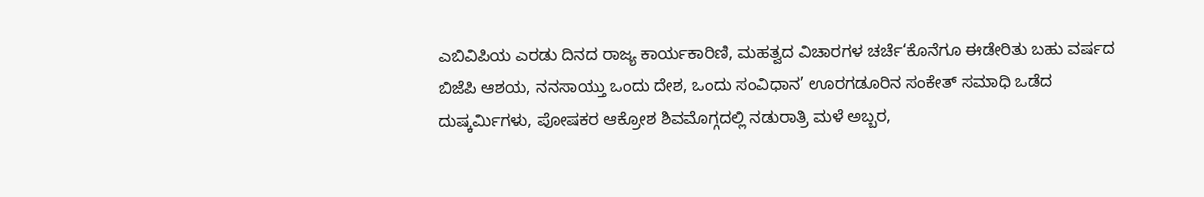ಎಬಿವಿಪಿಯ ಎರಡು ದಿನದ ರಾಜ್ಯ ಕಾರ್ಯಕಾರಿಣಿ, ಮಹತ್ವದ ವಿಚಾರಗಳ ಚರ್ಚೆ‘ಕೊನೆಗೂ ಈಡೇರಿತು ಬಹು ವರ್ಷದ ಬಿಜೆಪಿ ಆಶಯ, ನನಸಾಯ್ತು ಒಂದು ದೇಶ, ಒಂದು ಸಂವಿಧಾನ’ ಊರಗಡೂರಿನ ಸಂಕೇತ್ ಸಮಾಧಿ ಒಡೆದ ದುಷ್ಕರ್ಮಿಗಳು, ಪೋಷಕರ ಆಕ್ರೋಶ ಶಿವಮೊಗ್ಗದಲ್ಲಿ ನಡುರಾತ್ರಿ ಮಳೆ ಅಬ್ಬರ,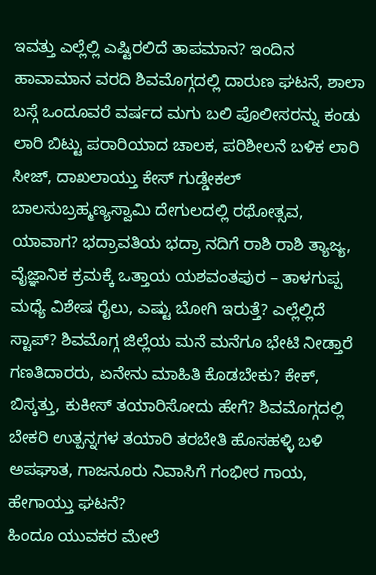ಇವತ್ತು ಎಲ್ಲೆಲ್ಲಿ ಎಷ್ಟಿರಲಿದೆ ತಾಪಮಾನ? ಇಂದಿನ ಹಾವಾಮಾನ ವರದಿ ಶಿವಮೊಗ್ಗದಲ್ಲಿ ದಾರುಣ ಘಟನೆ, ಶಾಲಾ ಬಸ್ಗೆ ಒಂದೂವರೆ ವರ್ಷದ ಮಗು ಬಲಿ ಪೊಲೀಸರನ್ನು ಕಂಡು ಲಾರಿ ಬಿಟ್ಟು ಪರಾರಿಯಾದ ಚಾಲಕ, ಪರಿಶೀಲನೆ ಬಳಿಕ ಲಾರಿ ಸೀಜ್, ದಾಖಲಾಯ್ತು ಕೇಸ್ ಗುಡ್ಡೇಕಲ್ ಬಾಲಸುಬ್ರಹ್ಮಣ್ಯಸ್ವಾಮಿ ದೇಗುಲದಲ್ಲಿ ರಥೋತ್ಸವ, ಯಾವಾಗ? ಭದ್ರಾವತಿಯ ಭದ್ರಾ ನದಿಗೆ ರಾಶಿ ರಾಶಿ ತ್ಯಾಜ್ಯ, ವೈಜ್ಞಾನಿಕ ಕ್ರಮಕ್ಕೆ ಒತ್ತಾಯ ಯಶವಂತಪುರ – ತಾಳಗುಪ್ಪ ಮಧ್ಯೆ ವಿಶೇಷ ರೈಲು, ಎಷ್ಟು ಬೋಗಿ ಇರುತ್ತೆ? ಎಲ್ಲೆಲ್ಲಿದೆ ಸ್ಟಾಪ್? ಶಿವಮೊಗ್ಗ ಜಿಲ್ಲೆಯ ಮನೆ ಮನೆಗೂ ಭೇಟಿ ನೀಡ್ತಾರೆ ಗಣತಿದಾರರು, ಏನೇನು ಮಾಹಿತಿ ಕೊಡಬೇಕು? ಕೇಕ್, ಬಿಸ್ಕತ್ತು, ಕುಕೀಸ್ ತಯಾರಿಸೋದು ಹೇಗೆ? ಶಿವಮೊಗ್ಗದಲ್ಲಿ ಬೇಕರಿ ಉತ್ಪನ್ನಗಳ ತಯಾರಿ ತರಬೇತಿ ಹೊಸಹಳ್ಳಿ ಬಳಿ ಅಪಘಾತ, ಗಾಜನೂರು ನಿವಾಸಿಗೆ ಗಂಭೀರ ಗಾಯ, ಹೇಗಾಯ್ತು ಘಟನೆ?
ಹಿಂದೂ ಯುವಕರ ಮೇಲೆ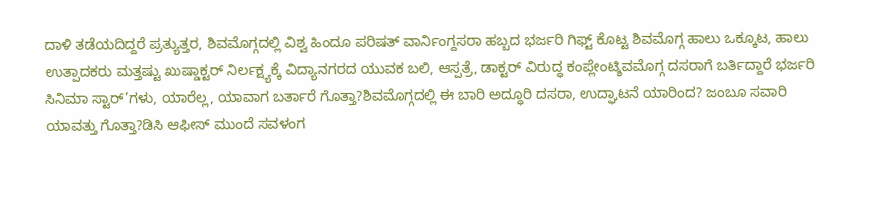ದಾಳಿ ತಡೆಯದಿದ್ದರೆ ಪ್ರತ್ಯುತ್ತರ, ಶಿವಮೊಗ್ಗದಲ್ಲಿ ವಿಶ್ವ ಹಿಂದೂ ಪರಿಷತ್ ವಾರ್ನಿಂಗ್ದಸರಾ ಹಬ್ಬದ ಭರ್ಜರಿ ಗಿಫ್ಟ್ ಕೊಟ್ಟ ಶಿವಮೊಗ್ಗ ಹಾಲು ಒಕ್ಕೂಟ, ಹಾಲು ಉತ್ಪಾದಕರು ಮತ್ತಷ್ಟು ಖುಷ್ಡಾಕ್ಟರ್ ನಿರ್ಲಕ್ಷ್ಯಕ್ಕೆ ವಿದ್ಯಾನಗರದ ಯುವಕ ಬಲಿ, ಆಸ್ಪತ್ರೆ, ಡಾಕ್ಟರ್ ವಿರುದ್ಧ ಕಂಪ್ಲೇಂಟ್ಶಿವಮೊಗ್ಗ ದಸರಾಗೆ ಬರ್ತಿದ್ದಾರೆ ಭರ್ಜರಿ ಸಿನಿಮಾ ಸ್ಟಾರ್’ಗಳು, ಯಾರೆಲ್ಲ, ಯಾವಾಗ ಬರ್ತಾರೆ ಗೊತ್ತಾ?ಶಿವಮೊಗ್ಗದಲ್ಲಿ ಈ ಬಾರಿ ಅದ್ಧೂರಿ ದಸರಾ, ಉದ್ಘಾಟನೆ ಯಾರಿಂದ? ಜಂಬೂ ಸವಾರಿ ಯಾವತ್ತು ಗೊತ್ತಾ?ಡಿಸಿ ಆಫೀಸ್ ಮುಂದೆ ಸವಳಂಗ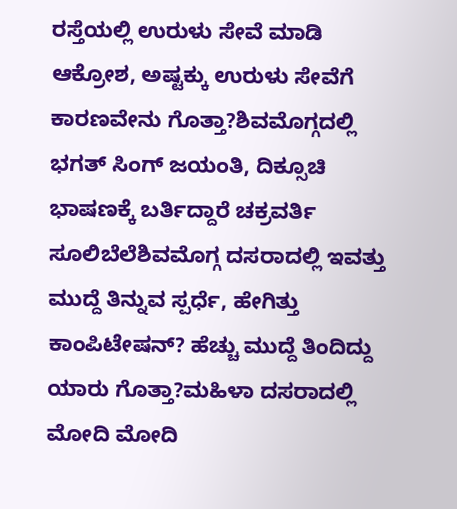ರಸ್ತೆಯಲ್ಲಿ ಉರುಳು ಸೇವೆ ಮಾಡಿ ಆಕ್ರೋಶ, ಅಷ್ಟಕ್ಕು ಉರುಳು ಸೇವೆಗೆ ಕಾರಣವೇನು ಗೊತ್ತಾ?ಶಿವಮೊಗ್ಗದಲ್ಲಿ ಭಗತ್ ಸಿಂಗ್ ಜಯಂತಿ, ದಿಕ್ಸೂಚಿ ಭಾಷಣಕ್ಕೆ ಬರ್ತಿದ್ದಾರೆ ಚಕ್ರವರ್ತಿ ಸೂಲಿಬೆಲೆಶಿವಮೊಗ್ಗ ದಸರಾದಲ್ಲಿ ಇವತ್ತು ಮುದ್ದೆ ತಿನ್ನುವ ಸ್ಪರ್ಧೆ, ಹೇಗಿತ್ತು ಕಾಂಪಿಟೇಷನ್? ಹೆಚ್ಚು ಮುದ್ದೆ ತಿಂದಿದ್ದು ಯಾರು ಗೊತ್ತಾ?ಮಹಿಳಾ ದಸರಾದಲ್ಲಿ ಮೋದಿ ಮೋದಿ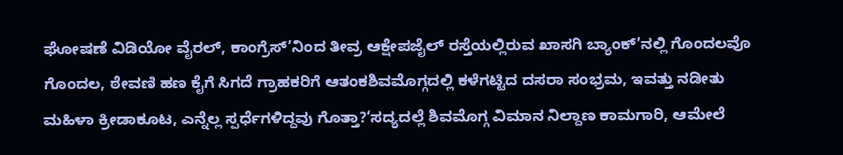ಘೋಷಣೆ ವಿಡಿಯೋ ವೈರಲ್, ಕಾಂಗ್ರೆಸ್’ನಿಂದ ತೀವ್ರ ಆಕ್ಷೇಪಜೈಲ್ ರಸ್ತೆಯಲ್ಲಿರುವ ಖಾಸಗಿ ಬ್ಯಾಂಕ್’ನಲ್ಲಿ ಗೊಂದಲವೊ ಗೊಂದಲ, ಠೇವಣಿ ಹಣ ಕೈಗೆ ಸಿಗದೆ ಗ್ರಾಹಕರಿಗೆ ಆತಂಕಶಿವಮೊಗ್ಗದಲ್ಲಿ ಕಳೆಗಟ್ಟಿದ ದಸರಾ ಸಂಭ್ರಮ, ಇವತ್ತು ನಡೀತು ಮಹಿಳಾ ಕ್ರೀಡಾಕೂಟ, ಎನ್ನೆಲ್ಲ ಸ್ಪರ್ಧೆಗಳಿದ್ದವು ಗೊತ್ತಾ?‘ಸದ್ಯದಲ್ಲೆ ಶಿವಮೊಗ್ಗ ವಿಮಾನ ನಿಲ್ದಾಣ ಕಾಮಗಾರಿ, ಆಮೇಲೆ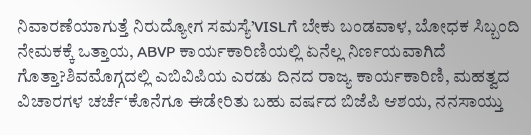ನಿವಾರಣೆಯಾಗುತ್ತೆ ನಿರುದ್ಯೋಗ ಸಮಸ್ಯೆ’VISLಗೆ ಬೇಕು ಬಂಡವಾಳ, ಬೋಧಕ ಸಿಬ್ಬಂದಿ ನೇಮಕಕ್ಕೆ ಒತ್ತಾಯ, ABVP ಕಾರ್ಯಕಾರಿಣಿಯಲ್ಲಿ ಏನೆಲ್ಲ ನಿರ್ಣಯವಾಗಿದೆ ಗೊತ್ತಾ?ಶಿವಮೊಗ್ಗದಲ್ಲಿ ಎಬಿವಿಪಿಯ ಎರಡು ದಿನದ ರಾಜ್ಯ ಕಾರ್ಯಕಾರಿಣಿ, ಮಹತ್ವದ ವಿಚಾರಗಳ ಚರ್ಚೆ‘ಕೊನೆಗೂ ಈಡೇರಿತು ಬಹು ವರ್ಷದ ಬಿಜೆಪಿ ಆಶಯ, ನನಸಾಯ್ತು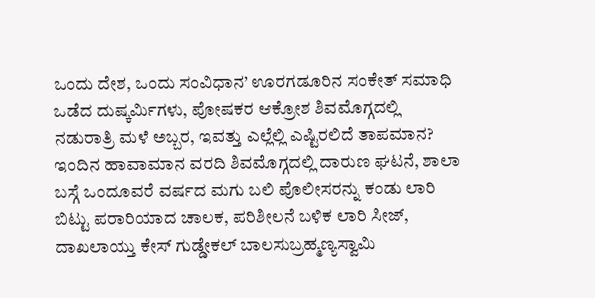ಒಂದು ದೇಶ, ಒಂದು ಸಂವಿಧಾನ’ ಊರಗಡೂರಿನ ಸಂಕೇತ್ ಸಮಾಧಿ ಒಡೆದ ದುಷ್ಕರ್ಮಿಗಳು, ಪೋಷಕರ ಆಕ್ರೋಶ ಶಿವಮೊಗ್ಗದಲ್ಲಿ ನಡುರಾತ್ರಿ ಮಳೆ ಅಬ್ಬರ, ಇವತ್ತು ಎಲ್ಲೆಲ್ಲಿ ಎಷ್ಟಿರಲಿದೆ ತಾಪಮಾನ? ಇಂದಿನ ಹಾವಾಮಾನ ವರದಿ ಶಿವಮೊಗ್ಗದಲ್ಲಿ ದಾರುಣ ಘಟನೆ, ಶಾಲಾ ಬಸ್ಗೆ ಒಂದೂವರೆ ವರ್ಷದ ಮಗು ಬಲಿ ಪೊಲೀಸರನ್ನು ಕಂಡು ಲಾರಿ ಬಿಟ್ಟು ಪರಾರಿಯಾದ ಚಾಲಕ, ಪರಿಶೀಲನೆ ಬಳಿಕ ಲಾರಿ ಸೀಜ್, ದಾಖಲಾಯ್ತು ಕೇಸ್ ಗುಡ್ಡೇಕಲ್ ಬಾಲಸುಬ್ರಹ್ಮಣ್ಯಸ್ವಾಮಿ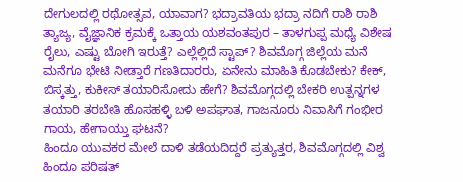ದೇಗುಲದಲ್ಲಿ ರಥೋತ್ಸವ, ಯಾವಾಗ? ಭದ್ರಾವತಿಯ ಭದ್ರಾ ನದಿಗೆ ರಾಶಿ ರಾಶಿ ತ್ಯಾಜ್ಯ, ವೈಜ್ಞಾನಿಕ ಕ್ರಮಕ್ಕೆ ಒತ್ತಾಯ ಯಶವಂತಪುರ – ತಾಳಗುಪ್ಪ ಮಧ್ಯೆ ವಿಶೇಷ ರೈಲು, ಎಷ್ಟು ಬೋಗಿ ಇರುತ್ತೆ? ಎಲ್ಲೆಲ್ಲಿದೆ ಸ್ಟಾಪ್? ಶಿವಮೊಗ್ಗ ಜಿಲ್ಲೆಯ ಮನೆ ಮನೆಗೂ ಭೇಟಿ ನೀಡ್ತಾರೆ ಗಣತಿದಾರರು, ಏನೇನು ಮಾಹಿತಿ ಕೊಡಬೇಕು? ಕೇಕ್, ಬಿಸ್ಕತ್ತು, ಕುಕೀಸ್ ತಯಾರಿಸೋದು ಹೇಗೆ? ಶಿವಮೊಗ್ಗದಲ್ಲಿ ಬೇಕರಿ ಉತ್ಪನ್ನಗಳ ತಯಾರಿ ತರಬೇತಿ ಹೊಸಹಳ್ಳಿ ಬಳಿ ಅಪಘಾತ, ಗಾಜನೂರು ನಿವಾಸಿಗೆ ಗಂಭೀರ ಗಾಯ, ಹೇಗಾಯ್ತು ಘಟನೆ?
ಹಿಂದೂ ಯುವಕರ ಮೇಲೆ ದಾಳಿ ತಡೆಯದಿದ್ದರೆ ಪ್ರತ್ಯುತ್ತರ, ಶಿವಮೊಗ್ಗದಲ್ಲಿ ವಿಶ್ವ ಹಿಂದೂ ಪರಿಷತ್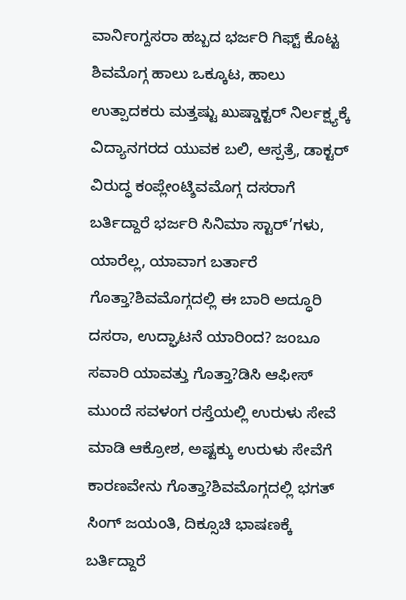ವಾರ್ನಿಂಗ್ದಸರಾ ಹಬ್ಬದ ಭರ್ಜರಿ ಗಿಫ್ಟ್ ಕೊಟ್ಟ ಶಿವಮೊಗ್ಗ ಹಾಲು ಒಕ್ಕೂಟ, ಹಾಲು ಉತ್ಪಾದಕರು ಮತ್ತಷ್ಟು ಖುಷ್ಡಾಕ್ಟರ್ ನಿರ್ಲಕ್ಷ್ಯಕ್ಕೆ ವಿದ್ಯಾನಗರದ ಯುವಕ ಬಲಿ, ಆಸ್ಪತ್ರೆ, ಡಾಕ್ಟರ್ ವಿರುದ್ಧ ಕಂಪ್ಲೇಂಟ್ಶಿವಮೊಗ್ಗ ದಸರಾಗೆ ಬರ್ತಿದ್ದಾರೆ ಭರ್ಜರಿ ಸಿನಿಮಾ ಸ್ಟಾರ್’ಗಳು, ಯಾರೆಲ್ಲ, ಯಾವಾಗ ಬರ್ತಾರೆ ಗೊತ್ತಾ?ಶಿವಮೊಗ್ಗದಲ್ಲಿ ಈ ಬಾರಿ ಅದ್ಧೂರಿ ದಸರಾ, ಉದ್ಘಾಟನೆ ಯಾರಿಂದ? ಜಂಬೂ ಸವಾರಿ ಯಾವತ್ತು ಗೊತ್ತಾ?ಡಿಸಿ ಆಫೀಸ್ ಮುಂದೆ ಸವಳಂಗ ರಸ್ತೆಯಲ್ಲಿ ಉರುಳು ಸೇವೆ ಮಾಡಿ ಆಕ್ರೋಶ, ಅಷ್ಟಕ್ಕು ಉರುಳು ಸೇವೆಗೆ ಕಾರಣವೇನು ಗೊತ್ತಾ?ಶಿವಮೊಗ್ಗದಲ್ಲಿ ಭಗತ್ ಸಿಂಗ್ ಜಯಂತಿ, ದಿಕ್ಸೂಚಿ ಭಾಷಣಕ್ಕೆ ಬರ್ತಿದ್ದಾರೆ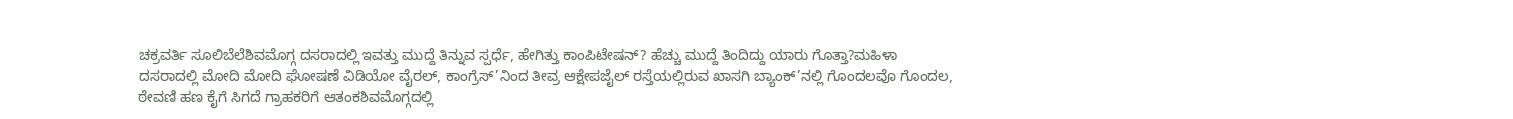ಚಕ್ರವರ್ತಿ ಸೂಲಿಬೆಲೆಶಿವಮೊಗ್ಗ ದಸರಾದಲ್ಲಿ ಇವತ್ತು ಮುದ್ದೆ ತಿನ್ನುವ ಸ್ಪರ್ಧೆ, ಹೇಗಿತ್ತು ಕಾಂಪಿಟೇಷನ್? ಹೆಚ್ಚು ಮುದ್ದೆ ತಿಂದಿದ್ದು ಯಾರು ಗೊತ್ತಾ?ಮಹಿಳಾ ದಸರಾದಲ್ಲಿ ಮೋದಿ ಮೋದಿ ಘೋಷಣೆ ವಿಡಿಯೋ ವೈರಲ್, ಕಾಂಗ್ರೆಸ್’ನಿಂದ ತೀವ್ರ ಆಕ್ಷೇಪಜೈಲ್ ರಸ್ತೆಯಲ್ಲಿರುವ ಖಾಸಗಿ ಬ್ಯಾಂಕ್’ನಲ್ಲಿ ಗೊಂದಲವೊ ಗೊಂದಲ, ಠೇವಣಿ ಹಣ ಕೈಗೆ ಸಿಗದೆ ಗ್ರಾಹಕರಿಗೆ ಆತಂಕಶಿವಮೊಗ್ಗದಲ್ಲಿ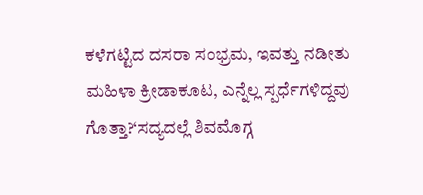ಕಳೆಗಟ್ಟಿದ ದಸರಾ ಸಂಭ್ರಮ, ಇವತ್ತು ನಡೀತು ಮಹಿಳಾ ಕ್ರೀಡಾಕೂಟ, ಎನ್ನೆಲ್ಲ ಸ್ಪರ್ಧೆಗಳಿದ್ದವು ಗೊತ್ತಾ?‘ಸದ್ಯದಲ್ಲೆ ಶಿವಮೊಗ್ಗ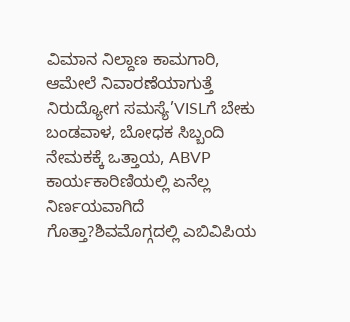ವಿಮಾನ ನಿಲ್ದಾಣ ಕಾಮಗಾರಿ, ಆಮೇಲೆ ನಿವಾರಣೆಯಾಗುತ್ತೆ ನಿರುದ್ಯೋಗ ಸಮಸ್ಯೆ’VISLಗೆ ಬೇಕು ಬಂಡವಾಳ, ಬೋಧಕ ಸಿಬ್ಬಂದಿ ನೇಮಕಕ್ಕೆ ಒತ್ತಾಯ, ABVP ಕಾರ್ಯಕಾರಿಣಿಯಲ್ಲಿ ಏನೆಲ್ಲ ನಿರ್ಣಯವಾಗಿದೆ ಗೊತ್ತಾ?ಶಿವಮೊಗ್ಗದಲ್ಲಿ ಎಬಿವಿಪಿಯ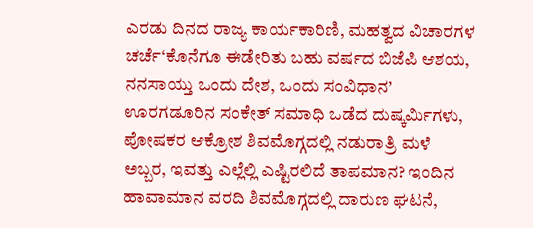ಎರಡು ದಿನದ ರಾಜ್ಯ ಕಾರ್ಯಕಾರಿಣಿ, ಮಹತ್ವದ ವಿಚಾರಗಳ ಚರ್ಚೆ‘ಕೊನೆಗೂ ಈಡೇರಿತು ಬಹು ವರ್ಷದ ಬಿಜೆಪಿ ಆಶಯ, ನನಸಾಯ್ತು ಒಂದು ದೇಶ, ಒಂದು ಸಂವಿಧಾನ’ ಊರಗಡೂರಿನ ಸಂಕೇತ್ ಸಮಾಧಿ ಒಡೆದ ದುಷ್ಕರ್ಮಿಗಳು, ಪೋಷಕರ ಆಕ್ರೋಶ ಶಿವಮೊಗ್ಗದಲ್ಲಿ ನಡುರಾತ್ರಿ ಮಳೆ ಅಬ್ಬರ, ಇವತ್ತು ಎಲ್ಲೆಲ್ಲಿ ಎಷ್ಟಿರಲಿದೆ ತಾಪಮಾನ? ಇಂದಿನ ಹಾವಾಮಾನ ವರದಿ ಶಿವಮೊಗ್ಗದಲ್ಲಿ ದಾರುಣ ಘಟನೆ,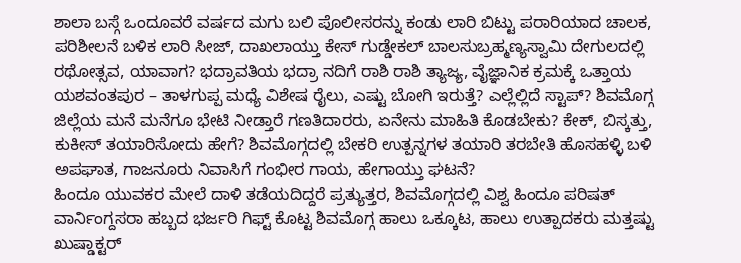ಶಾಲಾ ಬಸ್ಗೆ ಒಂದೂವರೆ ವರ್ಷದ ಮಗು ಬಲಿ ಪೊಲೀಸರನ್ನು ಕಂಡು ಲಾರಿ ಬಿಟ್ಟು ಪರಾರಿಯಾದ ಚಾಲಕ, ಪರಿಶೀಲನೆ ಬಳಿಕ ಲಾರಿ ಸೀಜ್, ದಾಖಲಾಯ್ತು ಕೇಸ್ ಗುಡ್ಡೇಕಲ್ ಬಾಲಸುಬ್ರಹ್ಮಣ್ಯಸ್ವಾಮಿ ದೇಗುಲದಲ್ಲಿ ರಥೋತ್ಸವ, ಯಾವಾಗ? ಭದ್ರಾವತಿಯ ಭದ್ರಾ ನದಿಗೆ ರಾಶಿ ರಾಶಿ ತ್ಯಾಜ್ಯ, ವೈಜ್ಞಾನಿಕ ಕ್ರಮಕ್ಕೆ ಒತ್ತಾಯ ಯಶವಂತಪುರ – ತಾಳಗುಪ್ಪ ಮಧ್ಯೆ ವಿಶೇಷ ರೈಲು, ಎಷ್ಟು ಬೋಗಿ ಇರುತ್ತೆ? ಎಲ್ಲೆಲ್ಲಿದೆ ಸ್ಟಾಪ್? ಶಿವಮೊಗ್ಗ ಜಿಲ್ಲೆಯ ಮನೆ ಮನೆಗೂ ಭೇಟಿ ನೀಡ್ತಾರೆ ಗಣತಿದಾರರು, ಏನೇನು ಮಾಹಿತಿ ಕೊಡಬೇಕು? ಕೇಕ್, ಬಿಸ್ಕತ್ತು, ಕುಕೀಸ್ ತಯಾರಿಸೋದು ಹೇಗೆ? ಶಿವಮೊಗ್ಗದಲ್ಲಿ ಬೇಕರಿ ಉತ್ಪನ್ನಗಳ ತಯಾರಿ ತರಬೇತಿ ಹೊಸಹಳ್ಳಿ ಬಳಿ ಅಪಘಾತ, ಗಾಜನೂರು ನಿವಾಸಿಗೆ ಗಂಭೀರ ಗಾಯ, ಹೇಗಾಯ್ತು ಘಟನೆ?
ಹಿಂದೂ ಯುವಕರ ಮೇಲೆ ದಾಳಿ ತಡೆಯದಿದ್ದರೆ ಪ್ರತ್ಯುತ್ತರ, ಶಿವಮೊಗ್ಗದಲ್ಲಿ ವಿಶ್ವ ಹಿಂದೂ ಪರಿಷತ್ ವಾರ್ನಿಂಗ್ದಸರಾ ಹಬ್ಬದ ಭರ್ಜರಿ ಗಿಫ್ಟ್ ಕೊಟ್ಟ ಶಿವಮೊಗ್ಗ ಹಾಲು ಒಕ್ಕೂಟ, ಹಾಲು ಉತ್ಪಾದಕರು ಮತ್ತಷ್ಟು ಖುಷ್ಡಾಕ್ಟರ್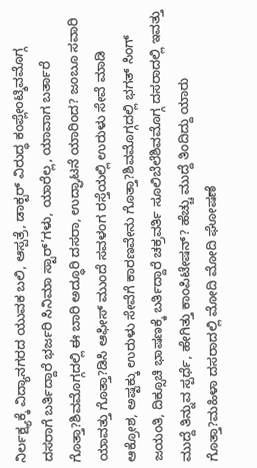ನಿರ್ಲಕ್ಷ್ಯಕ್ಕೆ ವಿದ್ಯಾನಗರದ ಯುವಕ ಬಲಿ, ಆಸ್ಪತ್ರೆ, ಡಾಕ್ಟರ್ ವಿರುದ್ಧ ಕಂಪ್ಲೇಂಟ್ಶಿವಮೊಗ್ಗ ದಸರಾಗೆ ಬರ್ತಿದ್ದಾರೆ ಭರ್ಜರಿ ಸಿನಿಮಾ ಸ್ಟಾರ್’ಗಳು, ಯಾರೆಲ್ಲ, ಯಾವಾಗ ಬರ್ತಾರೆ ಗೊತ್ತಾ?ಶಿವಮೊಗ್ಗದಲ್ಲಿ ಈ ಬಾರಿ ಅದ್ಧೂರಿ ದಸರಾ, ಉದ್ಘಾಟನೆ ಯಾರಿಂದ? ಜಂಬೂ ಸವಾರಿ ಯಾವತ್ತು ಗೊತ್ತಾ?ಡಿಸಿ ಆಫೀಸ್ ಮುಂದೆ ಸವಳಂಗ ರಸ್ತೆಯಲ್ಲಿ ಉರುಳು ಸೇವೆ ಮಾಡಿ ಆಕ್ರೋಶ, ಅಷ್ಟಕ್ಕು ಉರುಳು ಸೇವೆಗೆ ಕಾರಣವೇನು ಗೊತ್ತಾ?ಶಿವಮೊಗ್ಗದಲ್ಲಿ ಭಗತ್ ಸಿಂಗ್ ಜಯಂತಿ, ದಿಕ್ಸೂಚಿ ಭಾಷಣಕ್ಕೆ ಬರ್ತಿದ್ದಾರೆ ಚಕ್ರವರ್ತಿ ಸೂಲಿಬೆಲೆಶಿವಮೊಗ್ಗ ದಸರಾದಲ್ಲಿ ಇವತ್ತು ಮುದ್ದೆ ತಿನ್ನುವ ಸ್ಪರ್ಧೆ, ಹೇಗಿತ್ತು ಕಾಂಪಿಟೇಷನ್? ಹೆಚ್ಚು ಮುದ್ದೆ ತಿಂದಿದ್ದು ಯಾರು ಗೊತ್ತಾ?ಮಹಿಳಾ ದಸರಾದಲ್ಲಿ ಮೋದಿ ಮೋದಿ ಘೋಷಣೆ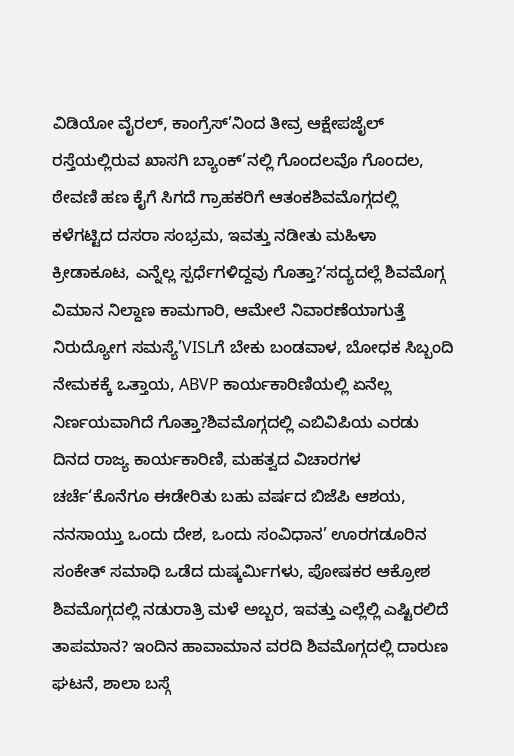ವಿಡಿಯೋ ವೈರಲ್, ಕಾಂಗ್ರೆಸ್’ನಿಂದ ತೀವ್ರ ಆಕ್ಷೇಪಜೈಲ್ ರಸ್ತೆಯಲ್ಲಿರುವ ಖಾಸಗಿ ಬ್ಯಾಂಕ್’ನಲ್ಲಿ ಗೊಂದಲವೊ ಗೊಂದಲ, ಠೇವಣಿ ಹಣ ಕೈಗೆ ಸಿಗದೆ ಗ್ರಾಹಕರಿಗೆ ಆತಂಕಶಿವಮೊಗ್ಗದಲ್ಲಿ ಕಳೆಗಟ್ಟಿದ ದಸರಾ ಸಂಭ್ರಮ, ಇವತ್ತು ನಡೀತು ಮಹಿಳಾ ಕ್ರೀಡಾಕೂಟ, ಎನ್ನೆಲ್ಲ ಸ್ಪರ್ಧೆಗಳಿದ್ದವು ಗೊತ್ತಾ?‘ಸದ್ಯದಲ್ಲೆ ಶಿವಮೊಗ್ಗ ವಿಮಾನ ನಿಲ್ದಾಣ ಕಾಮಗಾರಿ, ಆಮೇಲೆ ನಿವಾರಣೆಯಾಗುತ್ತೆ ನಿರುದ್ಯೋಗ ಸಮಸ್ಯೆ’VISLಗೆ ಬೇಕು ಬಂಡವಾಳ, ಬೋಧಕ ಸಿಬ್ಬಂದಿ ನೇಮಕಕ್ಕೆ ಒತ್ತಾಯ, ABVP ಕಾರ್ಯಕಾರಿಣಿಯಲ್ಲಿ ಏನೆಲ್ಲ ನಿರ್ಣಯವಾಗಿದೆ ಗೊತ್ತಾ?ಶಿವಮೊಗ್ಗದಲ್ಲಿ ಎಬಿವಿಪಿಯ ಎರಡು ದಿನದ ರಾಜ್ಯ ಕಾರ್ಯಕಾರಿಣಿ, ಮಹತ್ವದ ವಿಚಾರಗಳ ಚರ್ಚೆ‘ಕೊನೆಗೂ ಈಡೇರಿತು ಬಹು ವರ್ಷದ ಬಿಜೆಪಿ ಆಶಯ, ನನಸಾಯ್ತು ಒಂದು ದೇಶ, ಒಂದು ಸಂವಿಧಾನ’ ಊರಗಡೂರಿನ ಸಂಕೇತ್ ಸಮಾಧಿ ಒಡೆದ ದುಷ್ಕರ್ಮಿಗಳು, ಪೋಷಕರ ಆಕ್ರೋಶ ಶಿವಮೊಗ್ಗದಲ್ಲಿ ನಡುರಾತ್ರಿ ಮಳೆ ಅಬ್ಬರ, ಇವತ್ತು ಎಲ್ಲೆಲ್ಲಿ ಎಷ್ಟಿರಲಿದೆ ತಾಪಮಾನ? ಇಂದಿನ ಹಾವಾಮಾನ ವರದಿ ಶಿವಮೊಗ್ಗದಲ್ಲಿ ದಾರುಣ ಘಟನೆ, ಶಾಲಾ ಬಸ್ಗೆ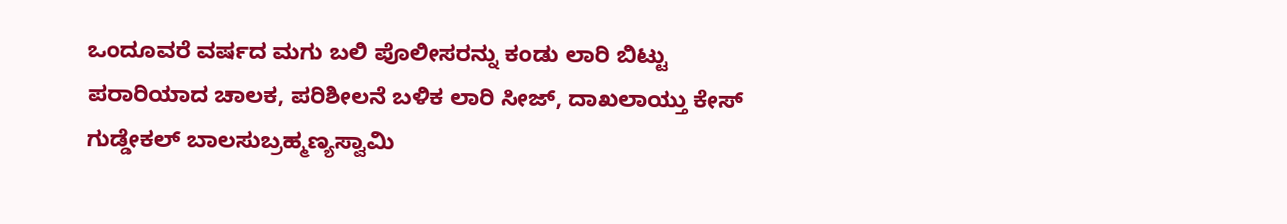ಒಂದೂವರೆ ವರ್ಷದ ಮಗು ಬಲಿ ಪೊಲೀಸರನ್ನು ಕಂಡು ಲಾರಿ ಬಿಟ್ಟು ಪರಾರಿಯಾದ ಚಾಲಕ, ಪರಿಶೀಲನೆ ಬಳಿಕ ಲಾರಿ ಸೀಜ್, ದಾಖಲಾಯ್ತು ಕೇಸ್ ಗುಡ್ಡೇಕಲ್ ಬಾಲಸುಬ್ರಹ್ಮಣ್ಯಸ್ವಾಮಿ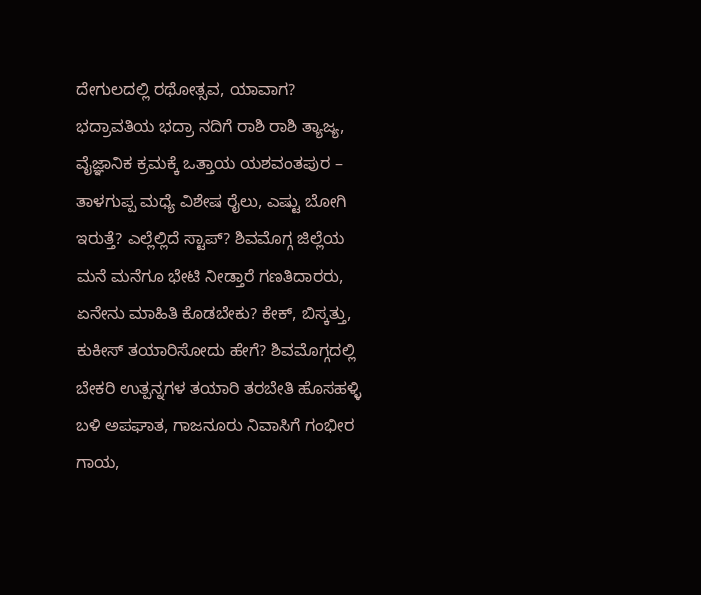ದೇಗುಲದಲ್ಲಿ ರಥೋತ್ಸವ, ಯಾವಾಗ? ಭದ್ರಾವತಿಯ ಭದ್ರಾ ನದಿಗೆ ರಾಶಿ ರಾಶಿ ತ್ಯಾಜ್ಯ, ವೈಜ್ಞಾನಿಕ ಕ್ರಮಕ್ಕೆ ಒತ್ತಾಯ ಯಶವಂತಪುರ – ತಾಳಗುಪ್ಪ ಮಧ್ಯೆ ವಿಶೇಷ ರೈಲು, ಎಷ್ಟು ಬೋಗಿ ಇರುತ್ತೆ? ಎಲ್ಲೆಲ್ಲಿದೆ ಸ್ಟಾಪ್? ಶಿವಮೊಗ್ಗ ಜಿಲ್ಲೆಯ ಮನೆ ಮನೆಗೂ ಭೇಟಿ ನೀಡ್ತಾರೆ ಗಣತಿದಾರರು, ಏನೇನು ಮಾಹಿತಿ ಕೊಡಬೇಕು? ಕೇಕ್, ಬಿಸ್ಕತ್ತು, ಕುಕೀಸ್ ತಯಾರಿಸೋದು ಹೇಗೆ? ಶಿವಮೊಗ್ಗದಲ್ಲಿ ಬೇಕರಿ ಉತ್ಪನ್ನಗಳ ತಯಾರಿ ತರಬೇತಿ ಹೊಸಹಳ್ಳಿ ಬಳಿ ಅಪಘಾತ, ಗಾಜನೂರು ನಿವಾಸಿಗೆ ಗಂಭೀರ ಗಾಯ,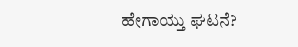ಹೇಗಾಯ್ತು ಘಟನೆ?